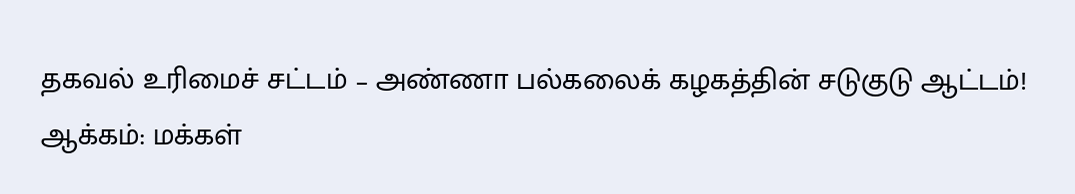தகவல் உரிமைச் சட்டம் – அண்ணா பல்கலைக் கழகத்தின் சடுகுடு ஆட்டம்!
ஆக்கம்: மக்கள்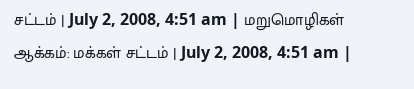சட்டம் | July 2, 2008, 4:51 am | மறுமொழிகள்
ஆக்கம்: மக்கள் சட்டம் | July 2, 2008, 4:51 am |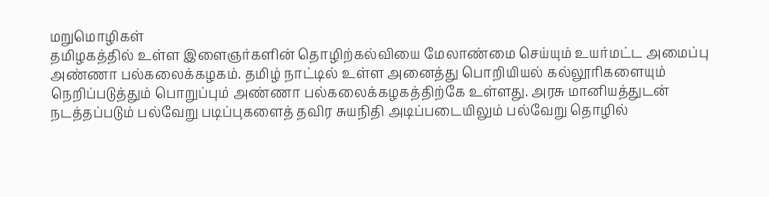மறுமொழிகள்
தமிழகத்தில் உள்ள இளைஞர்களின் தொழிற்கல்வியை மேலாண்மை செய்யும் உயர்மட்ட அமைப்பு அண்ணா பல்கலைக்கழகம். தமிழ் நாட்டில் உள்ள அனைத்து பொறியியல் கல்லூரிகளையும் நெறிப்படுத்தும் பொறுப்பும் அண்ணா பல்கலைக்கழகத்திற்கே உள்ளது. அரசு மானியத்துடன் நடத்தப்படும் பல்வேறு படிப்புகளைத் தவிர சுயநிதி அடிப்படையிலும் பல்வேறு தொழில்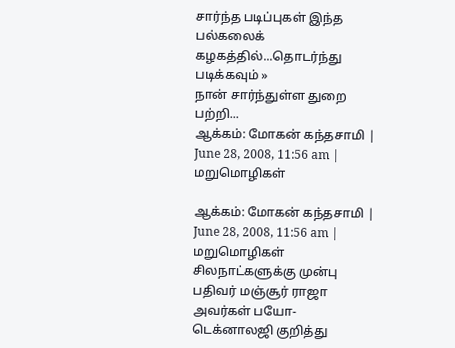சார்ந்த படிப்புகள் இந்த பல்கலைக் கழகத்தில்...தொடர்ந்து படிக்கவும் »
நான் சார்ந்துள்ள துறை பற்றி...
ஆக்கம்: மோகன் கந்தசாமி | June 28, 2008, 11:56 am | மறுமொழிகள்

ஆக்கம்: மோகன் கந்தசாமி | June 28, 2008, 11:56 am | மறுமொழிகள்
சிலநாட்களுக்கு முன்பு பதிவர் மஞ்சூர் ராஜா அவர்கள் பயோ-டெக்னாலஜி குறித்து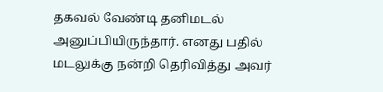தகவல் வேண்டி தனிமடல் அனுப்பியிருந்தார். எனது பதில் மடலுக்கு நன்றி தெரிவித்து அவர்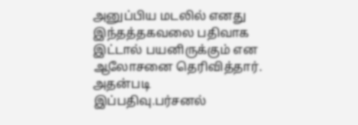அனுப்பிய மடலில் எனது இந்தத்தகவலை பதிவாக இட்டால் பயனிருக்கும் என ஆலோசனை தெரிவித்தார். அதன்படி இப்பதிவு.பர்சனல்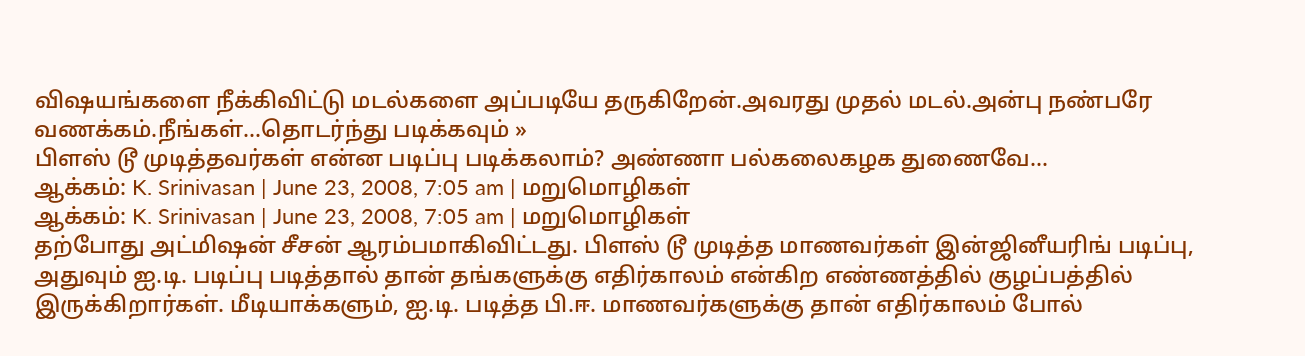விஷயங்களை நீக்கிவிட்டு மடல்களை அப்படியே தருகிறேன்.அவரது முதல் மடல்.அன்பு நண்பரே வணக்கம்.நீங்கள்...தொடர்ந்து படிக்கவும் »
பிளஸ் டூ முடித்தவர்கள் என்ன படிப்பு படிக்கலாம்? அண்ணா பல்கலைகழக துணைவே...
ஆக்கம்: K. Srinivasan | June 23, 2008, 7:05 am | மறுமொழிகள்
ஆக்கம்: K. Srinivasan | June 23, 2008, 7:05 am | மறுமொழிகள்
தற்போது அட்மிஷன் சீசன் ஆரம்பமாகிவிட்டது. பிளஸ் டூ முடித்த மாணவர்கள் இன்ஜினீயரிங் படிப்பு, அதுவும் ஐ.டி. படிப்பு படித்தால் தான் தங்களுக்கு எதிர்காலம் என்கிற எண்ணத்தில் குழப்பத்தில் இருக்கிறார்கள். மீடியாக்களும், ஐ.டி. படித்த பி.ஈ. மாணவர்களுக்கு தான் எதிர்காலம் போல்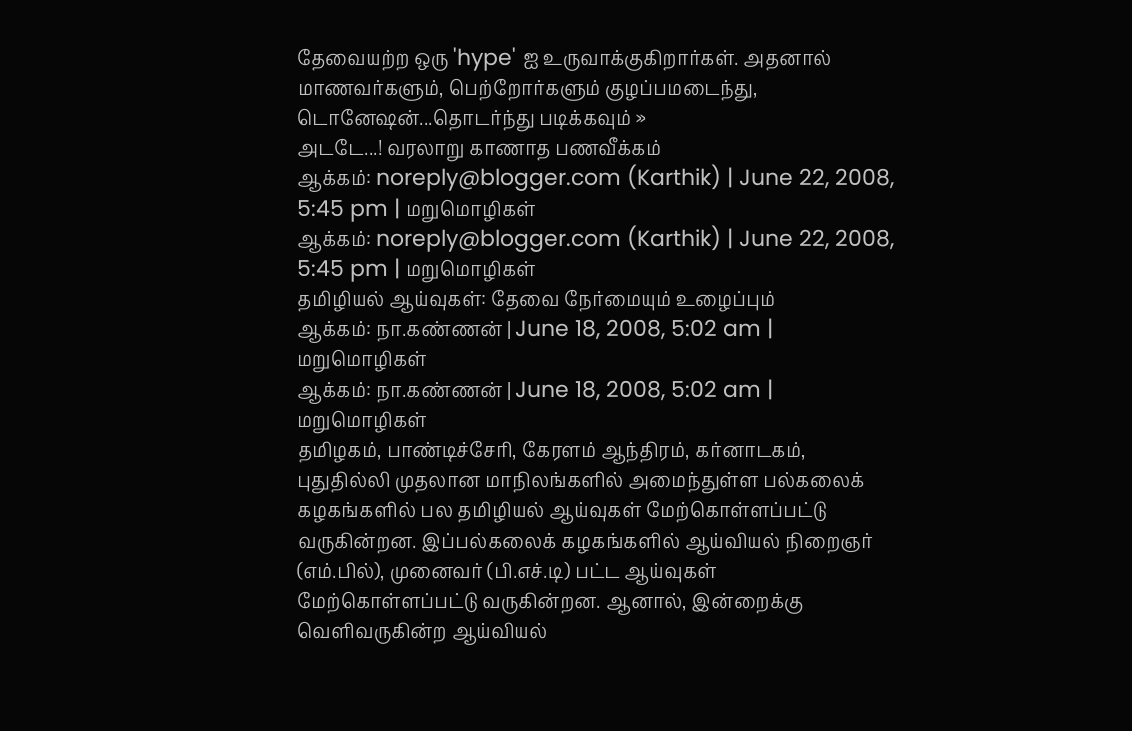தேவையற்ற ஒரு 'hype' ஐ உருவாக்குகிறார்கள். அதனால் மாணவர்களும், பெற்றோர்களும் குழப்பமடைந்து, டொனேஷன்...தொடர்ந்து படிக்கவும் »
அடடே...! வரலாறு காணாத பணவீக்கம்
ஆக்கம்: noreply@blogger.com (Karthik) | June 22, 2008, 5:45 pm | மறுமொழிகள்
ஆக்கம்: noreply@blogger.com (Karthik) | June 22, 2008, 5:45 pm | மறுமொழிகள்
தமிழியல் ஆய்வுகள்: தேவை நேர்மையும் உழைப்பும்
ஆக்கம்: நா.கண்ணன் | June 18, 2008, 5:02 am | மறுமொழிகள்
ஆக்கம்: நா.கண்ணன் | June 18, 2008, 5:02 am | மறுமொழிகள்
தமிழகம், பாண்டிச்சேரி, கேரளம் ஆந்திரம், கர்னாடகம், புதுதில்லி முதலான மாநிலங்களில் அமைந்துள்ள பல்கலைக் கழகங்களில் பல தமிழியல் ஆய்வுகள் மேற்கொள்ளப்பட்டு வருகின்றன. இப்பல்கலைக் கழகங்களில் ஆய்வியல் நிறைஞர் (எம்.பில்), முனைவர் (பி.எச்.டி) பட்ட ஆய்வுகள் மேற்கொள்ளப்பட்டு வருகின்றன. ஆனால், இன்றைக்கு வெளிவருகின்ற ஆய்வியல்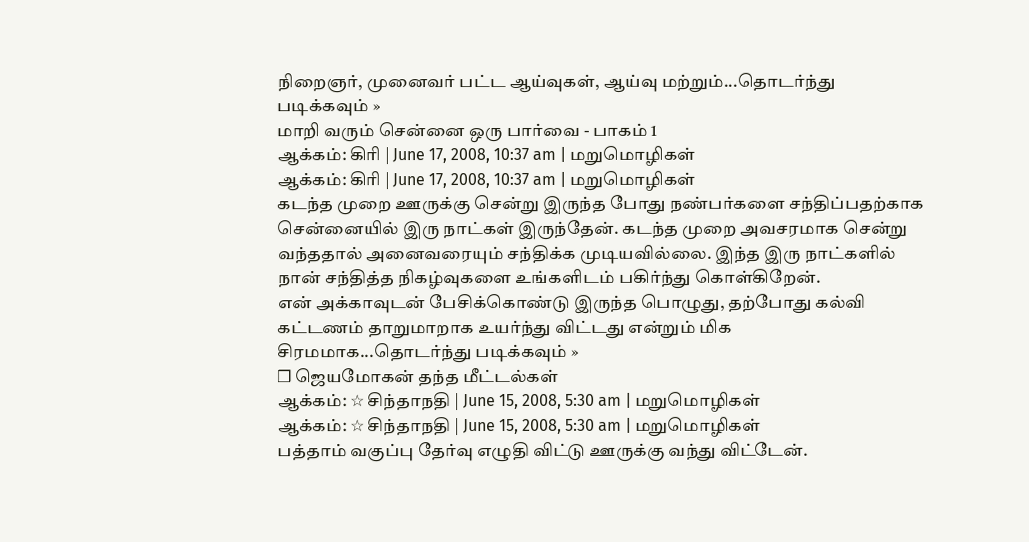நிறைஞர், முனைவர் பட்ட ஆய்வுகள், ஆய்வு மற்றும்...தொடர்ந்து படிக்கவும் »
மாறி வரும் சென்னை ஒரு பார்வை - பாகம் 1
ஆக்கம்: கிரி | June 17, 2008, 10:37 am | மறுமொழிகள்
ஆக்கம்: கிரி | June 17, 2008, 10:37 am | மறுமொழிகள்
கடந்த முறை ஊருக்கு சென்று இருந்த போது நண்பர்களை சந்திப்பதற்காக சென்னையில் இரு நாட்கள் இருந்தேன். கடந்த முறை அவசரமாக சென்று வந்ததால் அனைவரையும் சந்திக்க முடியவில்லை. இந்த இரு நாட்களில் நான் சந்தித்த நிகழ்வுகளை உங்களிடம் பகிர்ந்து கொள்கிறேன்.
என் அக்காவுடன் பேசிக்கொண்டு இருந்த பொழுது, தற்போது கல்வி கட்டணம் தாறுமாறாக உயர்ந்து விட்டது என்றும் மிக சிரமமாக...தொடர்ந்து படிக்கவும் »
❒ ஜெயமோகன் தந்த மீட்டல்கள்
ஆக்கம்: ☆ சிந்தாநதி | June 15, 2008, 5:30 am | மறுமொழிகள்
ஆக்கம்: ☆ சிந்தாநதி | June 15, 2008, 5:30 am | மறுமொழிகள்
பத்தாம் வகுப்பு தேர்வு எழுதி விட்டு ஊருக்கு வந்து விட்டேன்.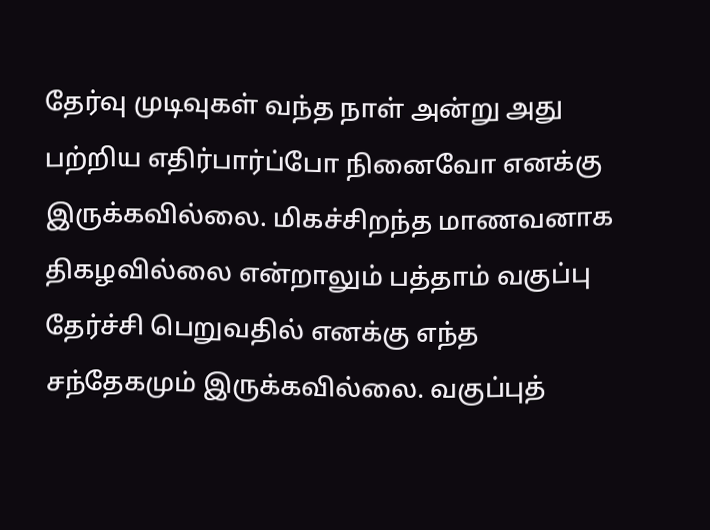தேர்வு முடிவுகள் வந்த நாள் அன்று அது பற்றிய எதிர்பார்ப்போ நினைவோ எனக்கு இருக்கவில்லை. மிகச்சிறந்த மாணவனாக திகழவில்லை என்றாலும் பத்தாம் வகுப்பு தேர்ச்சி பெறுவதில் எனக்கு எந்த சந்தேகமும் இருக்கவில்லை. வகுப்புத்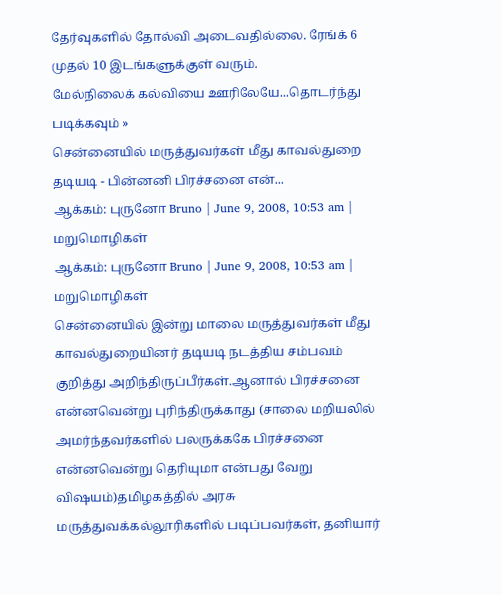தேர்வுகளில் தோல்வி அடைவதில்லை. ரேங்க் 6 முதல் 10 இடங்களுக்குள் வரும்.
மேல்நிலைக் கல்வியை ஊரிலேயே...தொடர்ந்து படிக்கவும் »
சென்னையில் மருத்துவர்கள் மீது காவல்துறை தடியடி - பின்னனி பிரச்சனை என்...
ஆக்கம்: புருனோ Bruno | June 9, 2008, 10:53 am | மறுமொழிகள்
ஆக்கம்: புருனோ Bruno | June 9, 2008, 10:53 am | மறுமொழிகள்
சென்னையில் இன்று மாலை மருத்துவர்கள் மீது காவல்துறையினர் தடியடி நடத்திய சம்பவம் குறித்து அறிந்திருப்பீர்கள்.ஆனால் பிரச்சனை என்னவென்று புரிந்திருக்காது (சாலை மறியலில் அமர்ந்தவர்களில் பலருக்ககே பிரச்சனை என்னவென்று தெரியுமா என்பது வேறு விஷயம்)தமிழகத்தில் அரசு மருத்துவக்கல்லூரிகளில் படிப்பவர்கள், தனியார்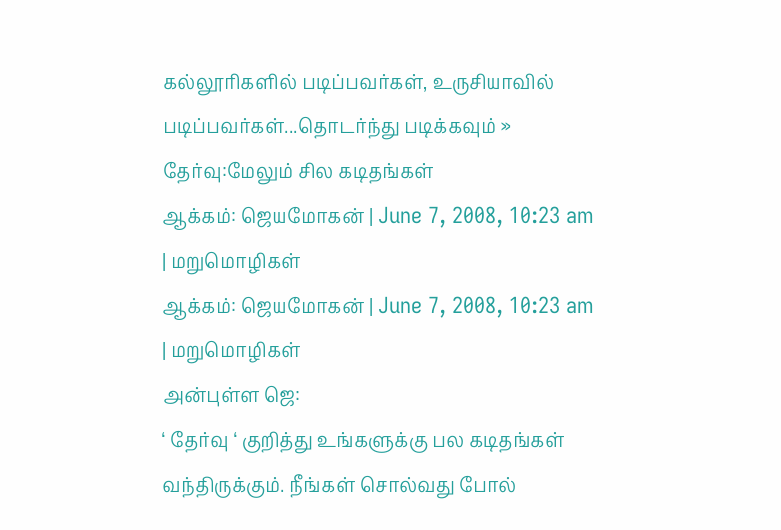கல்லூரிகளில் படிப்பவர்கள், உருசியாவில் படிப்பவர்கள்...தொடர்ந்து படிக்கவும் »
தேர்வு:மேலும் சில கடிதங்கள்
ஆக்கம்: ஜெயமோகன் | June 7, 2008, 10:23 am | மறுமொழிகள்
ஆக்கம்: ஜெயமோகன் | June 7, 2008, 10:23 am | மறுமொழிகள்
அன்புள்ள ஜெ:
‘ தேர்வு ‘ குறித்து உங்களுக்கு பல கடிதங்கள் வந்திருக்கும். நீங்கள் சொல்வது போல்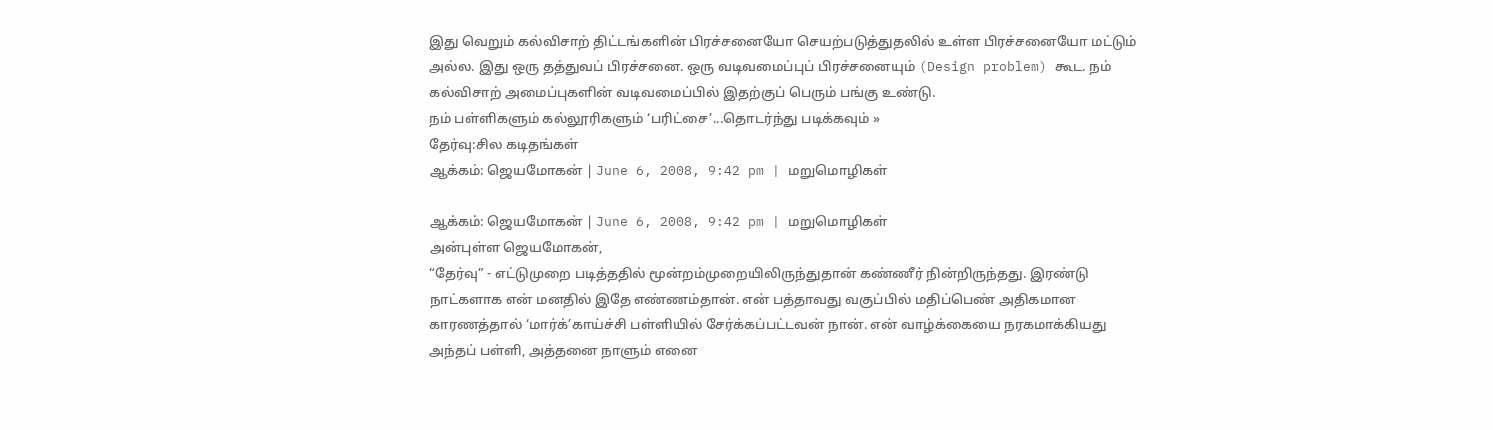இது வெறும் கல்விசாற் திட்டங்களின் பிரச்சனையோ செயற்படுத்துதலில் உள்ள பிரச்சனையோ மட்டும் அல்ல. இது ஒரு தத்துவப் பிரச்சனை. ஒரு வடிவமைப்புப் பிரச்சனையும் (Design problem) கூட. நம் கல்விசாற் அமைப்புகளின் வடிவமைப்பில் இதற்குப் பெரும் பங்கு உண்டு.
நம் பள்ளிகளும் கல்லூரிகளும் ‘பரிட்சை’...தொடர்ந்து படிக்கவும் »
தேர்வு:சில கடிதங்கள்
ஆக்கம்: ஜெயமோகன் | June 6, 2008, 9:42 pm | மறுமொழிகள்

ஆக்கம்: ஜெயமோகன் | June 6, 2008, 9:42 pm | மறுமொழிகள்
அன்புள்ள ஜெயமோகன்,
“தேர்வு” - எட்டுமுறை படித்ததில் மூன்றம்முறையிலிருந்துதான் கண்ணீர் நின்றிருந்தது. இரண்டு நாட்களாக என் மனதில் இதே எண்ணம்தான். என் பத்தாவது வகுப்பில் மதிப்பெண் அதிகமான காரணத்தால் ‘மார்க்’காய்ச்சி பள்ளியில் சேர்க்கப்பட்டவன் நான். என் வாழ்க்கையை நரகமாக்கியது அந்தப் பள்ளி, அத்தனை நாளும் எனை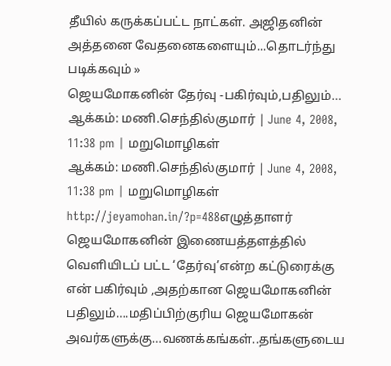தீயில் கருக்கப்பட்ட நாட்கள். அஜிதனின் அத்தனை வேதனைகளையும்...தொடர்ந்து படிக்கவும் »
ஜெயமோகனின் தேர்வு -பகிர்வும்,பதிலும்…
ஆக்கம்: மணி.செந்தில்குமார் | June 4, 2008, 11:38 pm | மறுமொழிகள்
ஆக்கம்: மணி.செந்தில்குமார் | June 4, 2008, 11:38 pm | மறுமொழிகள்
http://jeyamohan.in/?p=488எழுத்தாளர் ஜெயமோகனின் இணையத்தளத்தில் வெளியிடப் பட்ட ‘தேர்வு’என்ற கட்டுரைக்கு என் பகிர்வும் ,அதற்கான ஜெயமோகனின் பதிலும்….மதிப்பிற்குரிய ஜெயமோகன் அவர்களுக்கு…வணக்கங்கள்..தங்களுடைய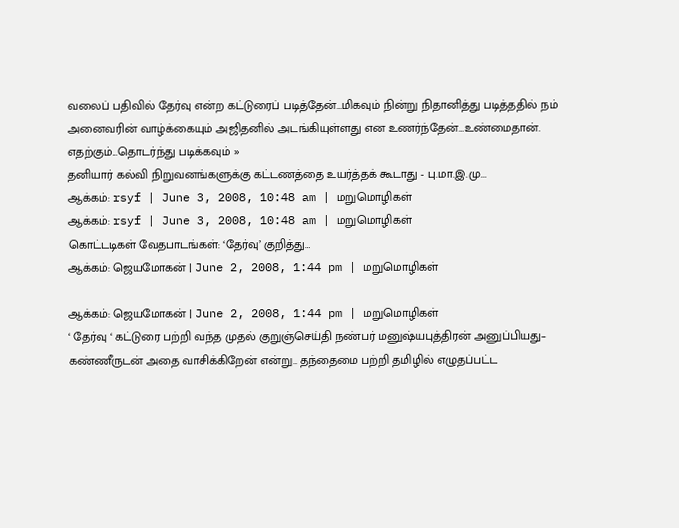வலைப் பதிவில் தேர்வு என்ற கட்டுரைப் படித்தேன்…மிகவும் நின்று நிதானித்து படித்ததில் நம் அனைவரின் வாழ்க்கையும் அஜிதனில் அடங்கியுள்ளது என உணர்ந்தேன்…உண்மைதான். எதற்கும்...தொடர்ந்து படிக்கவும் »
தனியார் கல்வி நிறுவனங்களுக்கு கட்டணத்தை உயர்த்தக் கூடாது - பு.மா.இ.மு...
ஆக்கம்: rsyf | June 3, 2008, 10:48 am | மறுமொழிகள்
ஆக்கம்: rsyf | June 3, 2008, 10:48 am | மறுமொழிகள்
கொட்டடிகள் வேதபாடங்கள்: ‘தேர்வு’ குறித்து…
ஆக்கம்: ஜெயமோகன் | June 2, 2008, 1:44 pm | மறுமொழிகள்

ஆக்கம்: ஜெயமோகன் | June 2, 2008, 1:44 pm | மறுமொழிகள்
‘ தேர்வு ‘ கட்டுரை பற்றி வந்த முதல் குறுஞ்செய்தி நண்பர் மனுஷ்யபுத்திரன் அனுப்பியது– கண்ணீருடன் அதை வாசிக்கிறேன் என்று.. தந்தைமை பற்றி தமிழில் எழுதப்பட்ட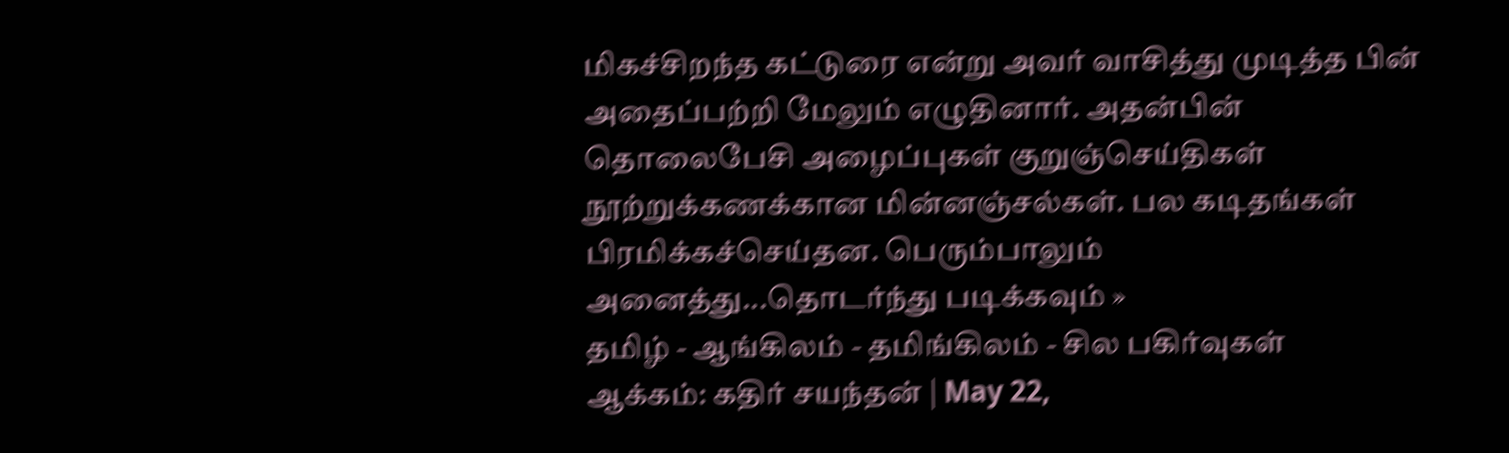மிகச்சிறந்த கட்டுரை என்று அவர் வாசித்து முடித்த பின் அதைப்பற்றி மேலும் எழுதினார். அதன்பின் தொலைபேசி அழைப்புகள் குறுஞ்செய்திகள் நூற்றுக்கணக்கான மின்னஞ்சல்கள். பல கடிதங்கள் பிரமிக்கச்செய்தன. பெரும்பாலும் அனைத்து...தொடர்ந்து படிக்கவும் »
தமிழ் - ஆங்கிலம் - தமிங்கிலம் - சில பகிர்வுகள்
ஆக்கம்: கதிர் சயந்தன் | May 22,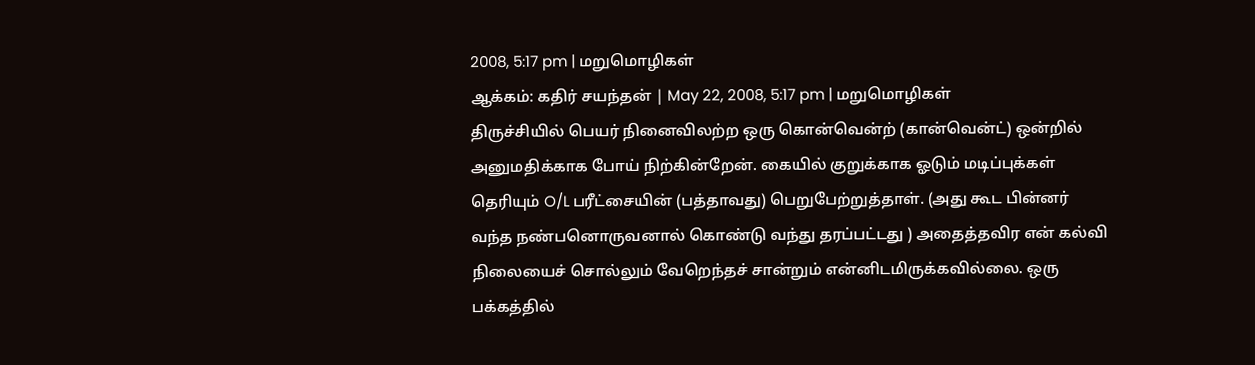2008, 5:17 pm | மறுமொழிகள்
ஆக்கம்: கதிர் சயந்தன் | May 22, 2008, 5:17 pm | மறுமொழிகள்
திருச்சியில் பெயர் நினைவிலற்ற ஒரு கொன்வென்ற் (கான்வென்ட்) ஒன்றில் அனுமதிக்காக போய் நிற்கின்றேன். கையில் குறுக்காக ஓடும் மடிப்புக்கள் தெரியும் O/L பரீட்சையின் (பத்தாவது) பெறுபேற்றுத்தாள். (அது கூட பின்னர் வந்த நண்பனொருவனால் கொண்டு வந்து தரப்பட்டது ) அதைத்தவிர என் கல்வி நிலையைச் சொல்லும் வேறெந்தச் சான்றும் என்னிடமிருக்கவில்லை. ஒரு பக்கத்தில்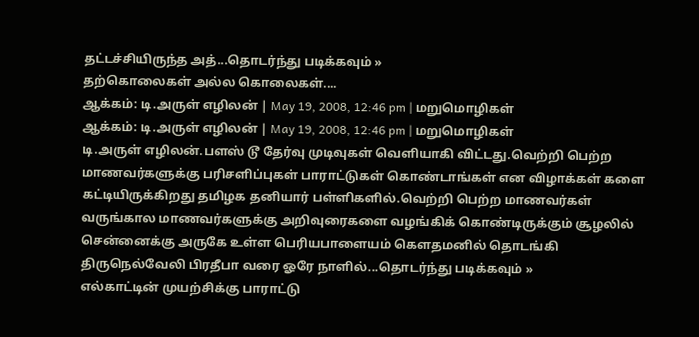தட்டச்சியிருந்த அத்...தொடர்ந்து படிக்கவும் »
தற்கொலைகள் அல்ல கொலைகள்....
ஆக்கம்: டி.அருள் எழிலன் | May 19, 2008, 12:46 pm | மறுமொழிகள்
ஆக்கம்: டி.அருள் எழிலன் | May 19, 2008, 12:46 pm | மறுமொழிகள்
டி.அருள் எழிலன்.பளஸ் டூ தேர்வு முடிவுகள் வெளியாகி விட்டது.வெற்றி பெற்ற மாணவர்களுக்கு பரிசளிப்புகள் பாராட்டுகள் கொண்டாங்கள் என விழாக்கள் களை கட்டியிருக்கிறது தமிழக தனியார் பள்ளிகளில்.வெற்றி பெற்ற மாணவர்கள் வருங்கால மாணவர்களுக்கு அறிவுரைகளை வழங்கிக் கொண்டிருக்கும் சூழலில் சென்னைக்கு அருகே உள்ள பெரியபாளையம் கௌதமனில் தொடங்கி திருநெல்வேலி பிரதீபா வரை ஓரே நாளில்...தொடர்ந்து படிக்கவும் »
எல்காட்டின் முயற்சிக்கு பாராட்டு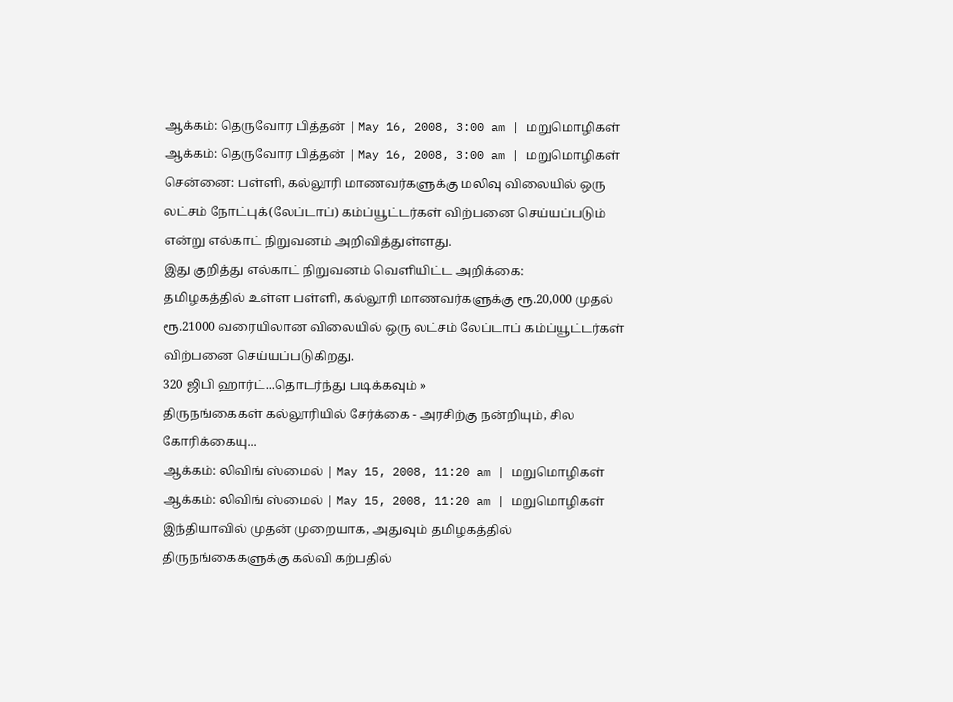ஆக்கம்: தெருவோர பித்தன் | May 16, 2008, 3:00 am | மறுமொழிகள்
ஆக்கம்: தெருவோர பித்தன் | May 16, 2008, 3:00 am | மறுமொழிகள்
சென்னை: பள்ளி, கல்லூரி மாணவர்களுக்கு மலிவு விலையில் ஒரு லட்சம் நோட்புக்(லேப்டாப்) கம்ப்யூட்டர்கள் விற்பனை செய்யப்படும் என்று எல்காட் நிறுவனம் அறிவித்துள்ளது.
இது குறித்து எல்காட் நிறுவனம் வெளியிட்ட அறிக்கை:
தமிழகத்தில் உள்ள பள்ளி, கல்லூரி மாணவர்களுக்கு ரூ.20,000 முதல் ரூ.21000 வரையிலான விலையில் ஒரு லட்சம் லேப்டாப் கம்ப்யூட்டர்கள் விற்பனை செய்யப்படுகிறது.
320 ஜிபி ஹார்ட்...தொடர்ந்து படிக்கவும் »
திருநங்கைகள் கல்லூரியில் சேர்க்கை - அரசிற்கு நன்றியும், சில கோரிக்கையு...
ஆக்கம்: லிவிங் ஸ்மைல் | May 15, 2008, 11:20 am | மறுமொழிகள்
ஆக்கம்: லிவிங் ஸ்மைல் | May 15, 2008, 11:20 am | மறுமொழிகள்
இந்தியாவில் முதன் முறையாக, அதுவும் தமிழகத்தில் திருநங்கைகளுக்கு கல்வி கற்பதில்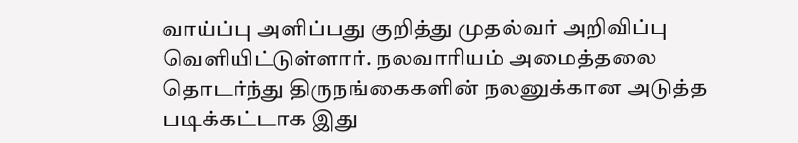வாய்ப்பு அளிப்பது குறித்து முதல்வர் அறிவிப்பு வெளியிட்டுள்ளார். நலவாரியம் அமைத்தலை தொடர்ந்து திருநங்கைகளின் நலனுக்கான அடுத்த படிக்கட்டாக இது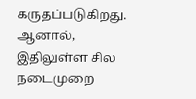கருதப்படுகிறது. ஆனால், இதிலுள்ள சில நடைமுறை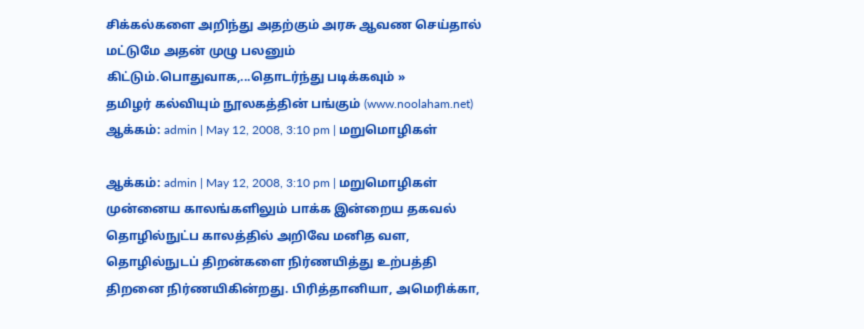சிக்கல்களை அறிந்து அதற்கும் அரசு ஆவண செய்தால் மட்டுமே அதன் முழு பலனும் கிட்டும்.பொதுவாக,...தொடர்ந்து படிக்கவும் »
தமிழர் கல்வியும் நூலகத்தின் பங்கும் (www.noolaham.net)
ஆக்கம்: admin | May 12, 2008, 3:10 pm | மறுமொழிகள்

ஆக்கம்: admin | May 12, 2008, 3:10 pm | மறுமொழிகள்
முன்னைய காலங்களிலும் பாக்க இன்றைய தகவல் தொழில்நுட்ப காலத்தில் அறிவே மனித வள, தொழில்நுடப் திறன்களை நிர்ணயித்து உற்பத்தி திறனை நிர்ணயிகின்றது. பிரித்தானியா, அமெரிக்கா,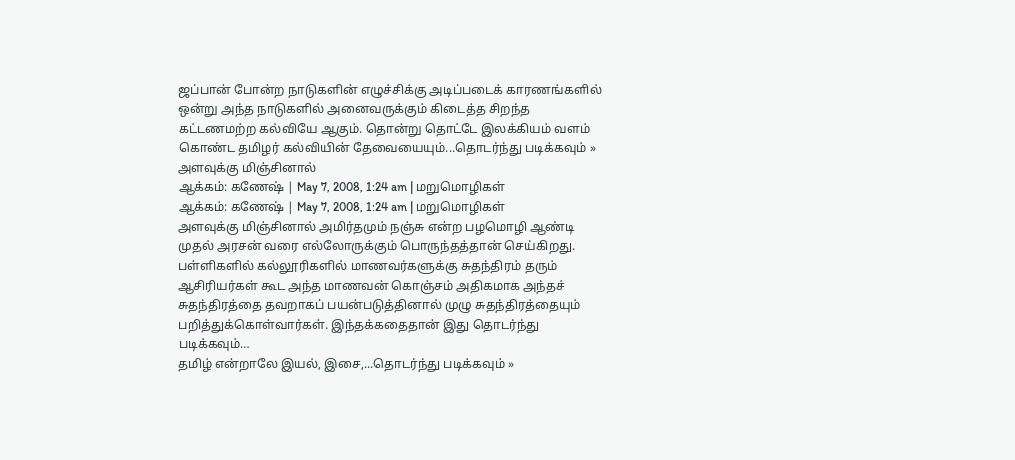ஜப்பான் போன்ற நாடுகளின் எழுச்சிக்கு அடிப்படைக் காரணங்களில் ஒன்று அந்த நாடுகளில் அனைவருக்கும் கிடைத்த சிறந்த கட்டணமற்ற கல்வியே ஆகும். தொன்று தொட்டே இலக்கியம் வளம் கொண்ட தமிழர் கல்வியின் தேவையையும்...தொடர்ந்து படிக்கவும் »
அளவுக்கு மிஞ்சினால்
ஆக்கம்: கணேஷ் | May 7, 2008, 1:24 am | மறுமொழிகள்
ஆக்கம்: கணேஷ் | May 7, 2008, 1:24 am | மறுமொழிகள்
அளவுக்கு மிஞ்சினால் அமிர்தமும் நஞ்சு என்ற பழமொழி ஆண்டி முதல் அரசன் வரை எல்லோருக்கும் பொருந்தத்தான் செய்கிறது. பள்ளிகளில் கல்லூரிகளில் மாணவர்களுக்கு சுதந்திரம் தரும் ஆசிரியர்கள் கூட அந்த மாணவன் கொஞ்சம் அதிகமாக அந்தச் சுதந்திரத்தை தவறாகப் பயன்படுத்தினால் முழு சுதந்திரத்தையும் பறித்துக்கொள்வார்கள். இந்தக்கதைதான் இது தொடர்ந்து படிக்கவும்…
தமிழ் என்றாலே இயல், இசை,...தொடர்ந்து படிக்கவும் »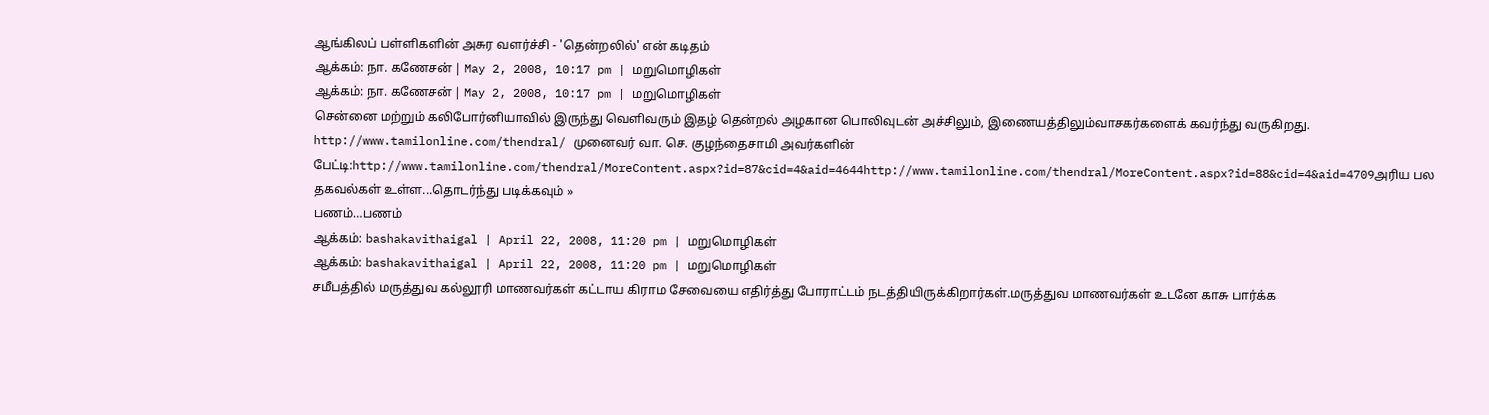ஆங்கிலப் பள்ளிகளின் அசுர வளர்ச்சி - 'தென்றலில்' என் கடிதம்
ஆக்கம்: நா. கணேசன் | May 2, 2008, 10:17 pm | மறுமொழிகள்
ஆக்கம்: நா. கணேசன் | May 2, 2008, 10:17 pm | மறுமொழிகள்
சென்னை மற்றும் கலிபோர்னியாவில் இருந்து வெளிவரும் இதழ் தென்றல் அழகான பொலிவுடன் அச்சிலும், இணையத்திலும்வாசகர்களைக் கவர்ந்து வருகிறது. http://www.tamilonline.com/thendral/ முனைவர் வா. செ. குழந்தைசாமி அவர்களின் பேட்டி:http://www.tamilonline.com/thendral/MoreContent.aspx?id=87&cid=4&aid=4644http://www.tamilonline.com/thendral/MoreContent.aspx?id=88&cid=4&aid=4709அரிய பல தகவல்கள் உள்ள...தொடர்ந்து படிக்கவும் »
பணம்…பணம்
ஆக்கம்: bashakavithaigal | April 22, 2008, 11:20 pm | மறுமொழிகள்
ஆக்கம்: bashakavithaigal | April 22, 2008, 11:20 pm | மறுமொழிகள்
சமீபத்தில் மருத்துவ கல்லூரி மாணவர்கள் கட்டாய கிராம சேவையை எதிர்த்து போராட்டம் நடத்தியிருக்கிறார்கள்.மருத்துவ மாணவர்கள் உடனே காசு பார்க்க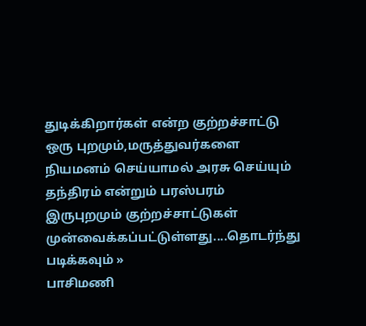துடிக்கிறார்கள் என்ற குற்றச்சாட்டு ஒரு புறமும்,மருத்துவர்களை நியமனம் செய்யாமல் அரசு செய்யும் தந்திரம் என்றும் பரஸ்பரம் இருபுறமும் குற்றச்சாட்டுகள் முன்வைக்கப்பட்டுள்ளது....தொடர்ந்து படிக்கவும் »
பாசிமணி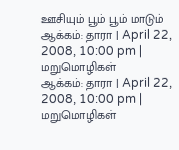ஊசியும் பூம் பூம் மாடும்
ஆக்கம்: தாரா | April 22, 2008, 10:00 pm | மறுமொழிகள்
ஆக்கம்: தாரா | April 22, 2008, 10:00 pm | மறுமொழிகள்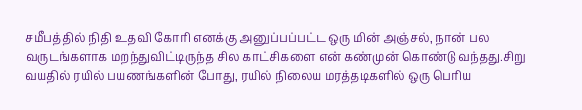சமீபத்தில் நிதி உதவி கோரி எனக்கு அனுப்பப்பட்ட ஒரு மின் அஞ்சல், நான் பல வருடங்களாக மறந்துவிட்டிருந்த சில காட்சிகளை என் கண்முன் கொண்டு வந்தது.சிறு வயதில் ரயில் பயணங்களின் போது, ரயில் நிலைய மரத்தடிகளில் ஒரு பெரிய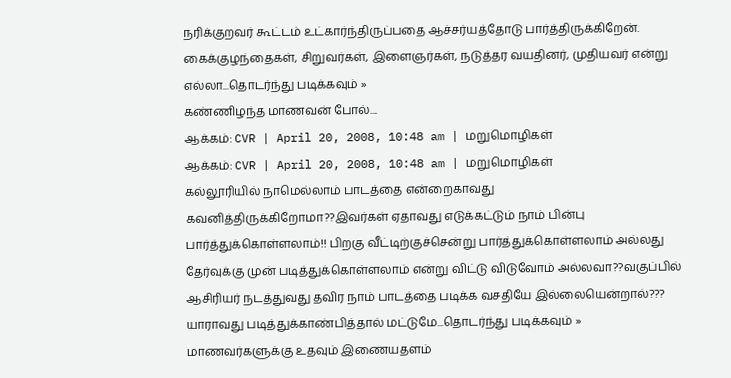நரிக்குறவர் கூட்டம் உட்கார்ந்திருப்பதை ஆச்சர்யத்தோடு பார்த்திருக்கிறேன். கைக்குழந்தைகள், சிறுவர்கள், இளைஞர்கள், நடுத்தர வயதினர், முதியவர் என்று எல்லா...தொடர்ந்து படிக்கவும் »
கண்ணிழந்த மாணவன் போல்....
ஆக்கம்: CVR | April 20, 2008, 10:48 am | மறுமொழிகள்
ஆக்கம்: CVR | April 20, 2008, 10:48 am | மறுமொழிகள்
கல்லூரியில் நாமெல்லாம் பாடத்தை என்றைகாவது கவனித்திருக்கிறோமா??இவர்கள் ஏதாவது எடுக்கட்டும் நாம் பின்பு பார்த்துக்கொள்ளலாம்!! பிறகு வீட்டிற்குச்சென்று பார்த்துக்கொள்ளலாம் அல்லது தேர்வுக்கு முன் படித்துக்கொள்ளலாம் என்று விட்டு விடுவோம் அல்லவா??வகுப்பில் ஆசிரியர் நடத்துவது தவிர நாம் பாடத்தை படிக்க வசதியே இல்லையென்றால்??? யாராவது படித்துக்காண்பித்தால் மட்டுமே...தொடர்ந்து படிக்கவும் »
மாணவர்களுக்கு உதவும் இணையதளம்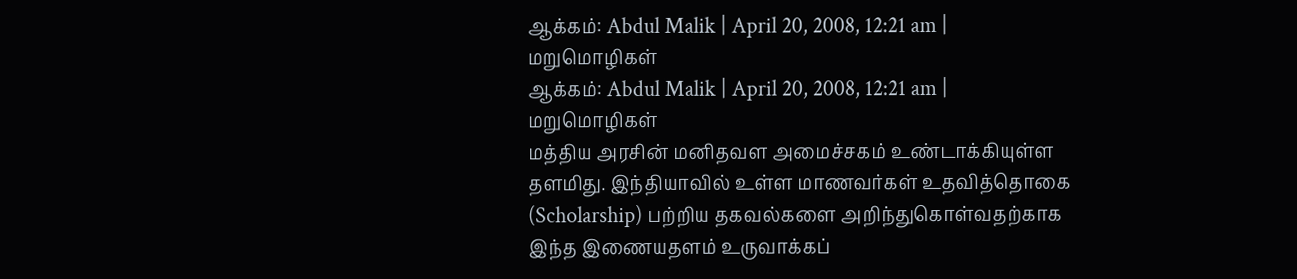ஆக்கம்: Abdul Malik | April 20, 2008, 12:21 am | மறுமொழிகள்
ஆக்கம்: Abdul Malik | April 20, 2008, 12:21 am | மறுமொழிகள்
மத்திய அரசின் மனிதவள அமைச்சகம் உண்டாக்கியுள்ள தளமிது. இந்தியாவில் உள்ள மாணவர்கள் உதவித்தொகை (Scholarship) பற்றிய தகவல்களை அறிந்துகொள்வதற்காக இந்த இணையதளம் உருவாக்கப்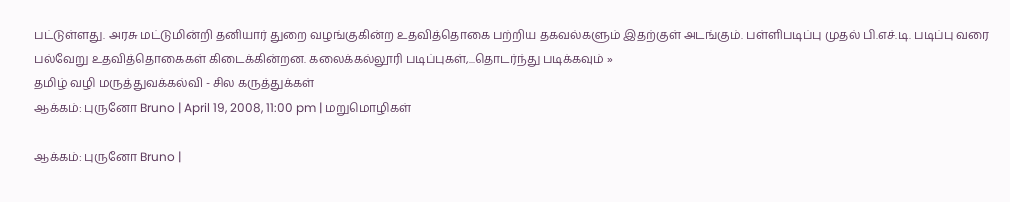பட்டுள்ளது. அரசு மட்டுமின்றி தனியார் துறை வழங்குகின்ற உதவித்தொகை பற்றிய தகவல்களும் இதற்குள் அடங்கும். பள்ளிபடிப்பு முதல் பி.எச்.டி. படிப்பு வரை பல்வேறு உதவித்தொகைகள் கிடைக்கின்றன. கலைக்கல்லூரி படிப்புகள்,...தொடர்ந்து படிக்கவும் »
தமிழ் வழி மருத்துவக்கல்வி - சில கருத்துக்கள்
ஆக்கம்: புருனோ Bruno | April 19, 2008, 11:00 pm | மறுமொழிகள்

ஆக்கம்: புருனோ Bruno |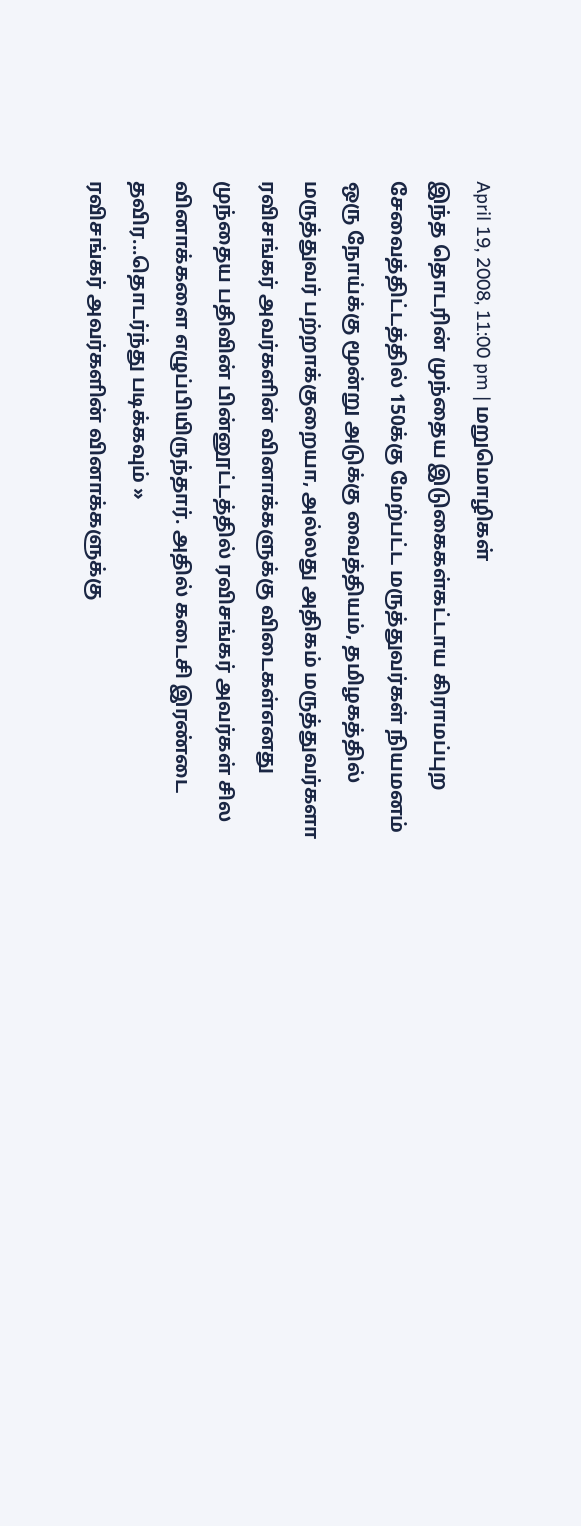April 19, 2008, 11:00 pm | மறுமொழிகள்
இந்த தொடரின் முந்தைய இடுகைகள்கட்டாய கிராமப்புற சேவைத்திட்டத்தில் 150க்கு மேற்பட்ட மருத்துவர்கள் நியமனம் ஒரு நோய்க்கு மூன்று அடுக்கு வைத்தியம், தமிழகத்தில் மருத்துவர் பற்றாக்குறையா, அல்லது அதிகம் மருத்துவர்களா ரவிசங்கர் அவர்களின் வினாக்களுக்கு விடைகள்எனது முந்தைய பதிவின் பின்னூட்டத்தில் ரவிசங்கர் அவர்கள் சில வினாக்களை எழுப்பியிருந்தார். அதில் கடைசி இரண்டை தவிர...தொடர்ந்து படிக்கவும் »
ரவிசங்கர் அவர்களின் வினாக்களுக்கு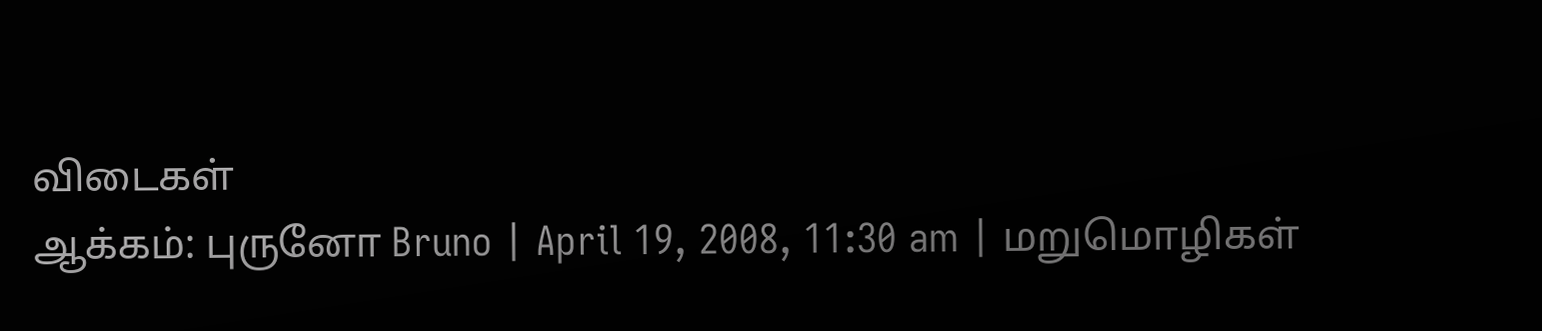விடைகள்
ஆக்கம்: புருனோ Bruno | April 19, 2008, 11:30 am | மறுமொழிகள்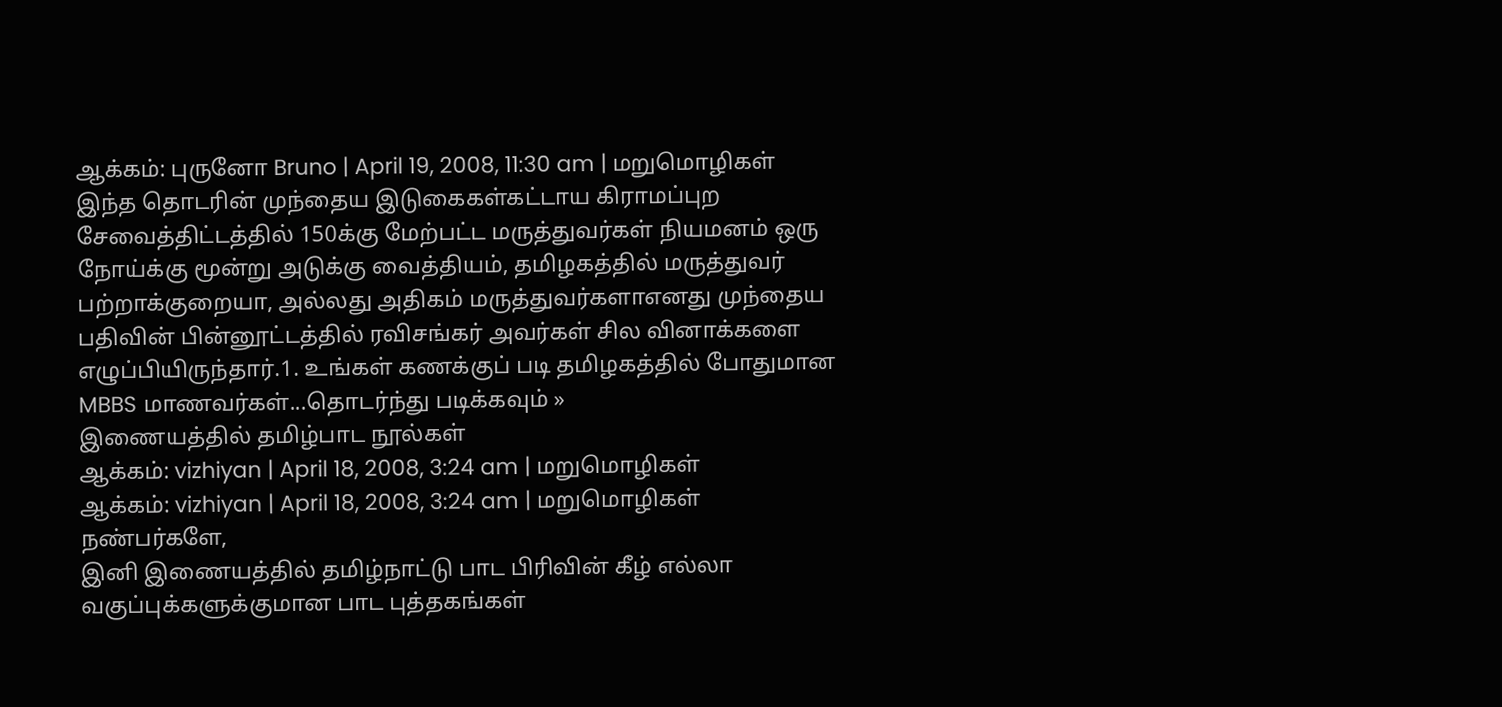ஆக்கம்: புருனோ Bruno | April 19, 2008, 11:30 am | மறுமொழிகள்
இந்த தொடரின் முந்தைய இடுகைகள்கட்டாய கிராமப்புற சேவைத்திட்டத்தில் 150க்கு மேற்பட்ட மருத்துவர்கள் நியமனம் ஒரு நோய்க்கு மூன்று அடுக்கு வைத்தியம், தமிழகத்தில் மருத்துவர் பற்றாக்குறையா, அல்லது அதிகம் மருத்துவர்களாஎனது முந்தைய பதிவின் பின்னூட்டத்தில் ரவிசங்கர் அவர்கள் சில வினாக்களை எழுப்பியிருந்தார்.1. உங்கள் கணக்குப் படி தமிழகத்தில் போதுமான MBBS மாணவர்கள்...தொடர்ந்து படிக்கவும் »
இணையத்தில் தமிழ்பாட நூல்கள்
ஆக்கம்: vizhiyan | April 18, 2008, 3:24 am | மறுமொழிகள்
ஆக்கம்: vizhiyan | April 18, 2008, 3:24 am | மறுமொழிகள்
நண்பர்களே,
இனி இணையத்தில் தமிழ்நாட்டு பாட பிரிவின் கீழ் எல்லா வகுப்புக்களுக்குமான பாட புத்தகங்கள்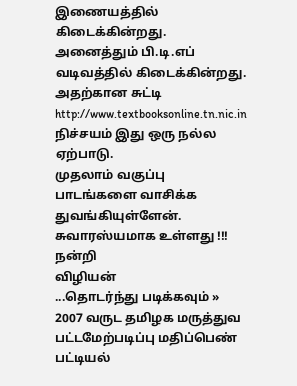இணையத்தில் கிடைக்கின்றது.
அனைத்தும் பி.டி.எப் வடிவத்தில் கிடைக்கின்றது.
அதற்கான சுட்டி
http://www.textbooksonline.tn.nic.in
நிச்சயம் இது ஒரு நல்ல ஏற்பாடு.
முதலாம் வகுப்பு பாடங்களை வாசிக்க துவங்கியுள்ளேன். சுவாரஸ்யமாக உள்ளது !!!
நன்றி
விழியன்
...தொடர்ந்து படிக்கவும் »
2007 வருட தமிழக மருத்துவ பட்டமேற்படிப்பு மதிப்பெண் பட்டியல்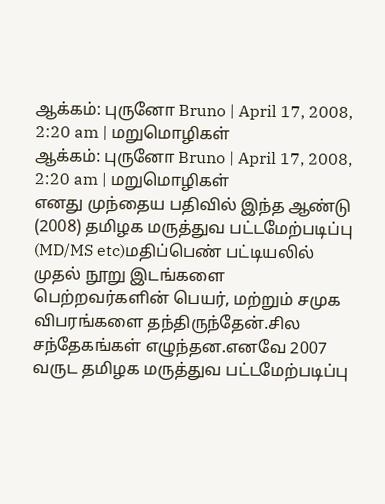ஆக்கம்: புருனோ Bruno | April 17, 2008, 2:20 am | மறுமொழிகள்
ஆக்கம்: புருனோ Bruno | April 17, 2008, 2:20 am | மறுமொழிகள்
எனது முந்தைய பதிவில் இந்த ஆண்டு (2008) தமிழக மருத்துவ பட்டமேற்படிப்பு (MD/MS etc)மதிப்பெண் பட்டியலில் முதல் நூறு இடங்களை பெற்றவர்களின் பெயர், மற்றும் சமுக விபரங்களை தந்திருந்தேன்.சில சந்தேகங்கள் எழுந்தன.எனவே 2007 வருட தமிழக மருத்துவ பட்டமேற்படிப்பு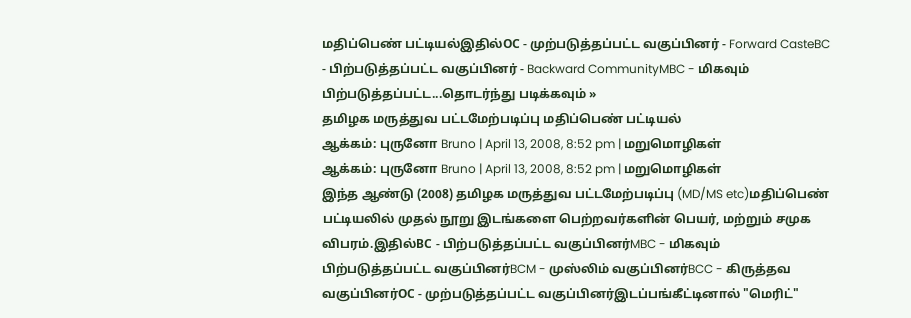மதிப்பெண் பட்டியல்இதில்OC - முற்படுத்தப்பட்ட வகுப்பினர் - Forward CasteBC - பிற்படுத்தப்பட்ட வகுப்பினர் - Backward CommunityMBC - மிகவும் பிற்படுத்தப்பட்ட...தொடர்ந்து படிக்கவும் »
தமிழக மருத்துவ பட்டமேற்படிப்பு மதிப்பெண் பட்டியல்
ஆக்கம்: புருனோ Bruno | April 13, 2008, 8:52 pm | மறுமொழிகள்
ஆக்கம்: புருனோ Bruno | April 13, 2008, 8:52 pm | மறுமொழிகள்
இந்த ஆண்டு (2008) தமிழக மருத்துவ பட்டமேற்படிப்பு (MD/MS etc)மதிப்பெண் பட்டியலில் முதல் நூறு இடங்களை பெற்றவர்களின் பெயர், மற்றும் சமுக விபரம்.இதில்BC - பிற்படுத்தப்பட்ட வகுப்பினர்MBC - மிகவும் பிற்படுத்தப்பட்ட வகுப்பினர்BCM - முஸ்லிம் வகுப்பினர்BCC - கிருத்தவ வகுப்பினர்OC - முற்படுத்தப்பட்ட வகுப்பினர்இடப்பங்கீட்டினால் "மெரிட்"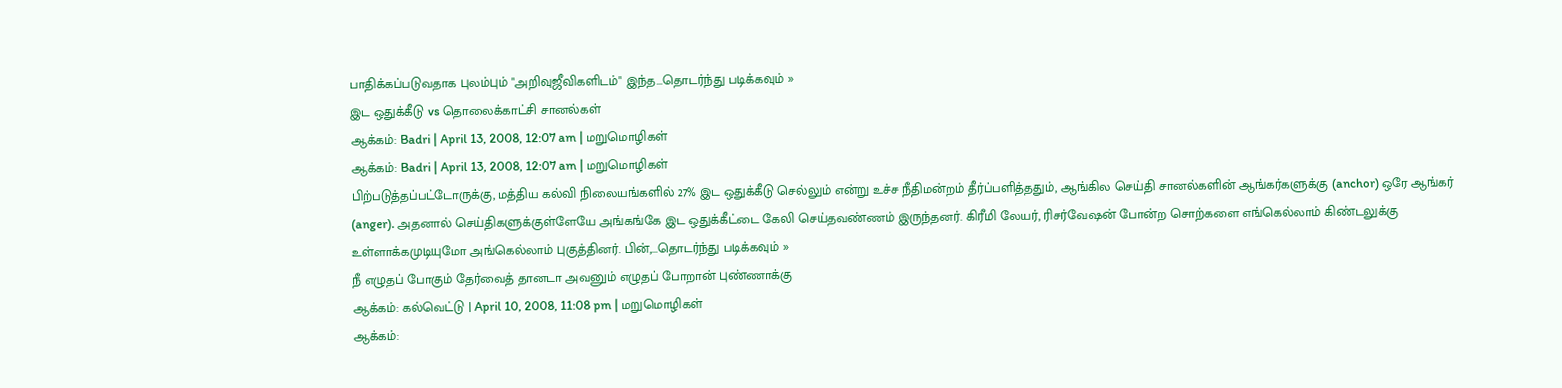பாதிக்கப்படுவதாக புலம்பும் "அறிவுஜீவிகளிடம்" இந்த...தொடர்ந்து படிக்கவும் »
இட ஒதுக்கீடு vs தொலைக்காட்சி சானல்கள்
ஆக்கம்: Badri | April 13, 2008, 12:07 am | மறுமொழிகள்
ஆக்கம்: Badri | April 13, 2008, 12:07 am | மறுமொழிகள்
பிற்படுத்தப்பட்டோருக்கு, மத்திய கல்வி நிலையங்களில் 27% இட ஒதுக்கீடு செல்லும் என்று உச்ச நீதிமன்றம் தீர்ப்பளித்ததும், ஆங்கில செய்தி சானல்களின் ஆங்கர்களுக்கு (anchor) ஒரே ஆங்கர் (anger). அதனால் செய்திகளுக்குள்ளேயே அங்கங்கே இட ஒதுக்கீட்டை கேலி செய்தவண்ணம் இருந்தனர். கிரீமி லேயர், ரிசர்வேஷன் போன்ற சொற்களை எங்கெல்லாம் கிண்டலுக்கு உள்ளாக்கமுடியுமோ அங்கெல்லாம் புகுத்தினர். பின்,...தொடர்ந்து படிக்கவும் »
நீ எழுதப் போகும் தேர்வைத் தானடா அவனும் எழுதப் போறான் புண்ணாக்கு
ஆக்கம்: கல்வெட்டு | April 10, 2008, 11:08 pm | மறுமொழிகள்
ஆக்கம்: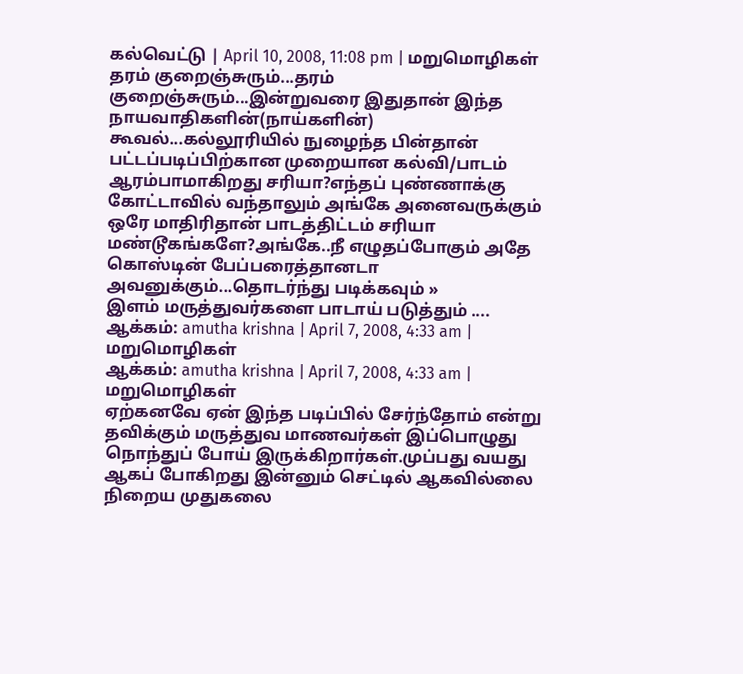கல்வெட்டு | April 10, 2008, 11:08 pm | மறுமொழிகள்
தரம் குறைஞ்சுரும்...தரம் குறைஞ்சுரும்...இன்றுவரை இதுதான் இந்த நாயவாதிகளின்(நாய்களின்) கூவல்...கல்லூரியில் நுழைந்த பின்தான் பட்டப்படிப்பிற்கான முறையான கல்வி/பாடம் ஆரம்பாமாகிறது சரியா?எந்தப் புண்ணாக்கு கோட்டாவில் வந்தாலும் அங்கே அனைவருக்கும் ஒரே மாதிரிதான் பாடத்திட்டம் சரியா மண்டூகங்களே?அங்கே..நீ எழுதப்போகும் அதே கொஸ்டின் பேப்பரைத்தானடா அவனுக்கும்...தொடர்ந்து படிக்கவும் »
இளம் மருத்துவர்களை பாடாய் படுத்தும் ....
ஆக்கம்: amutha krishna | April 7, 2008, 4:33 am | மறுமொழிகள்
ஆக்கம்: amutha krishna | April 7, 2008, 4:33 am | மறுமொழிகள்
ஏற்கனவே ஏன் இந்த படிப்பில் சேர்ந்தோம் என்று தவிக்கும் மருத்துவ மாணவர்கள் இப்பொழுது நொந்துப் போய் இருக்கிறார்கள்.முப்பது வயது ஆகப் போகிறது இன்னும் செட்டில் ஆகவில்லை நிறைய முதுகலை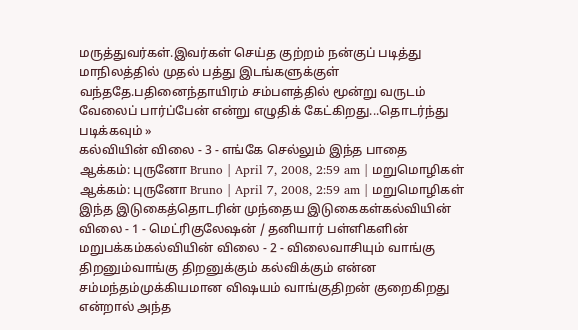மருத்துவர்கள்.இவர்கள் செய்த குற்றம் நன்குப் படித்து மாநிலத்தில் முதல் பத்து இடங்களுக்குள் வந்ததே.பதினைந்தாயிரம் சம்பளத்தில் மூன்று வருடம் வேலைப் பார்ப்பேன் என்று எழுதிக் கேட்கிறது...தொடர்ந்து படிக்கவும் »
கல்வியின் விலை - 3 - எங்கே செல்லும் இந்த பாதை
ஆக்கம்: புருனோ Bruno | April 7, 2008, 2:59 am | மறுமொழிகள்
ஆக்கம்: புருனோ Bruno | April 7, 2008, 2:59 am | மறுமொழிகள்
இந்த இடுகைத்தொடரின் முந்தைய இடுகைகள்கல்வியின் விலை - 1 - மெட்ரிகுலேஷன் / தனியார் பள்ளிகளின் மறுபக்கம்கல்வியின் விலை - 2 - விலைவாசியும் வாங்கு திறனும்வாங்கு திறனுக்கும் கல்விக்கும் என்ன சம்மந்தம்முக்கியமான விஷயம் வாங்குதிறன் குறைகிறது என்றால் அந்த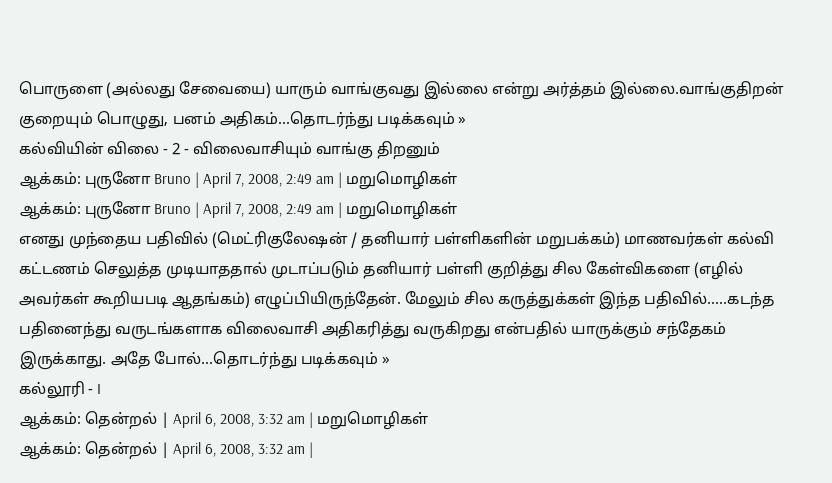பொருளை (அல்லது சேவையை) யாரும் வாங்குவது இல்லை என்று அர்த்தம் இல்லை.வாங்குதிறன் குறையும் பொழுது, பனம் அதிகம்...தொடர்ந்து படிக்கவும் »
கல்வியின் விலை - 2 - விலைவாசியும் வாங்கு திறனும்
ஆக்கம்: புருனோ Bruno | April 7, 2008, 2:49 am | மறுமொழிகள்
ஆக்கம்: புருனோ Bruno | April 7, 2008, 2:49 am | மறுமொழிகள்
எனது முந்தைய பதிவில் (மெட்ரிகுலேஷன் / தனியார் பள்ளிகளின் மறுபக்கம்) மாணவர்கள் கல்வி கட்டணம் செலுத்த முடியாததால் முடாப்படும் தனியார் பள்ளி குறித்து சில கேள்விகளை (எழில் அவர்கள் கூறியபடி ஆதங்கம்) எழுப்பியிருந்தேன். மேலும் சில கருத்துக்கள் இந்த பதிவில்.....கடந்த பதினைந்து வருடங்களாக விலைவாசி அதிகரித்து வருகிறது என்பதில் யாருக்கும் சந்தேகம் இருக்காது. அதே போல்...தொடர்ந்து படிக்கவும் »
கல்லூரி - I
ஆக்கம்: தென்றல் | April 6, 2008, 3:32 am | மறுமொழிகள்
ஆக்கம்: தென்றல் | April 6, 2008, 3:32 am |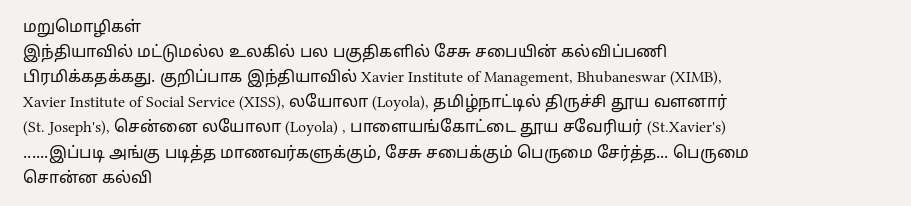மறுமொழிகள்
இந்தியாவில் மட்டுமல்ல உலகில் பல பகுதிகளில் சேசு சபையின் கல்விப்பணி பிரமிக்கதக்கது. குறிப்பாக இந்தியாவில் Xavier Institute of Management, Bhubaneswar (XIMB), Xavier Institute of Social Service (XISS), லயோலா (Loyola), தமிழ்நாட்டில் திருச்சி தூய வளனார் (St. Joseph's), சென்னை லயோலா (Loyola) , பாளையங்கோட்டை தூய சவேரியர் (St.Xavier's) ......இப்படி அங்கு படித்த மாணவர்களுக்கும், சேசு சபைக்கும் பெருமை சேர்த்த... பெருமை சொன்ன கல்வி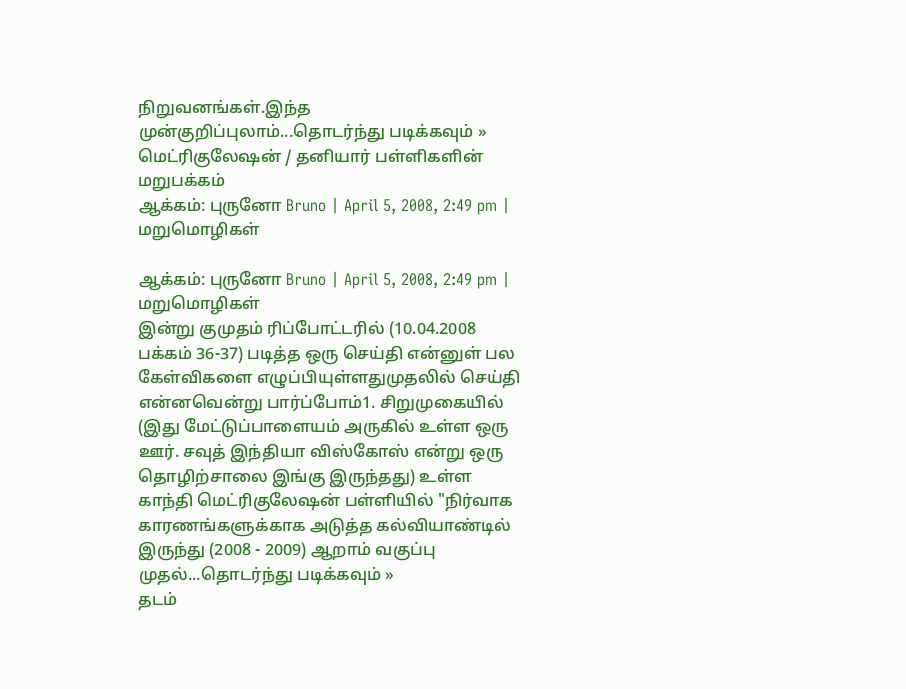நிறுவனங்கள்.இந்த முன்குறிப்புலாம்...தொடர்ந்து படிக்கவும் »
மெட்ரிகுலேஷன் / தனியார் பள்ளிகளின் மறுபக்கம்
ஆக்கம்: புருனோ Bruno | April 5, 2008, 2:49 pm | மறுமொழிகள்

ஆக்கம்: புருனோ Bruno | April 5, 2008, 2:49 pm | மறுமொழிகள்
இன்று குமுதம் ரிப்போட்டரில் (10.04.2008 பக்கம் 36-37) படித்த ஒரு செய்தி என்னுள் பல கேள்விகளை எழுப்பியுள்ளதுமுதலில் செய்தி என்னவென்று பார்ப்போம்1. சிறுமுகையில் (இது மேட்டுப்பாளையம் அருகில் உள்ள ஒரு ஊர். சவுத் இந்தியா விஸ்கோஸ் என்று ஒரு தொழிற்சாலை இங்கு இருந்தது) உள்ள காந்தி மெட்ரிகுலேஷன் பள்ளியில் "நிர்வாக காரணங்களுக்காக அடுத்த கல்வியாண்டில் இருந்து (2008 - 2009) ஆறாம் வகுப்பு முதல்...தொடர்ந்து படிக்கவும் »
தடம்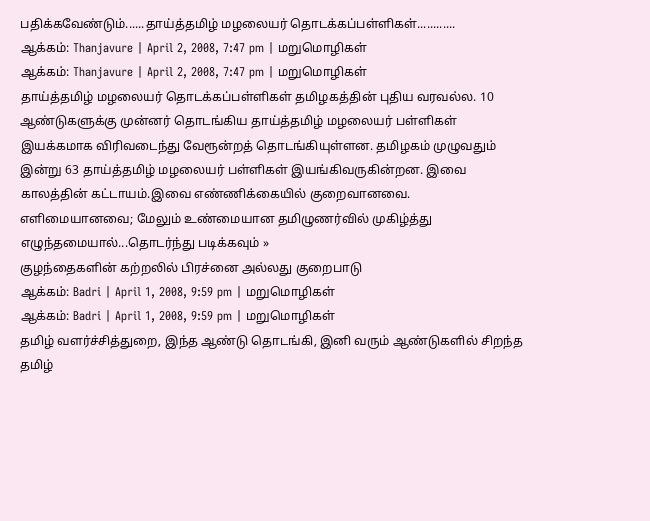பதிக்கவேண்டும்......தாய்த்தமிழ் மழலையர் தொடக்கப்பள்ளிகள்............
ஆக்கம்: Thanjavure | April 2, 2008, 7:47 pm | மறுமொழிகள்
ஆக்கம்: Thanjavure | April 2, 2008, 7:47 pm | மறுமொழிகள்
தாய்த்தமிழ் மழலையர் தொடக்கப்பள்ளிகள் தமிழகத்தின் புதிய வரவல்ல. 10 ஆண்டுகளுக்கு முன்னர் தொடங்கிய தாய்த்தமிழ் மழலையர் பள்ளிகள் இயக்கமாக விரிவடைந்து வேரூன்றத் தொடங்கியுள்ளன. தமிழகம் முழுவதும் இன்று 63 தாய்த்தமிழ் மழலையர் பள்ளிகள் இயங்கிவருகின்றன. இவை காலத்தின் கட்டாயம்.இவை எண்ணிக்கையில் குறைவானவை. எளிமையானவை; மேலும் உண்மையான தமிழுணர்வில் முகிழ்த்து எழுந்தமையால்...தொடர்ந்து படிக்கவும் »
குழந்தைகளின் கற்றலில் பிரச்னை அல்லது குறைபாடு
ஆக்கம்: Badri | April 1, 2008, 9:59 pm | மறுமொழிகள்
ஆக்கம்: Badri | April 1, 2008, 9:59 pm | மறுமொழிகள்
தமிழ் வளர்ச்சித்துறை, இந்த ஆண்டு தொடங்கி, இனி வரும் ஆண்டுகளில் சிறந்த தமிழ்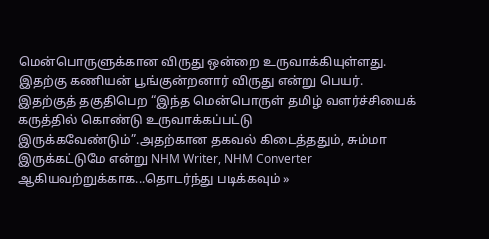மென்பொருளுக்கான விருது ஒன்றை உருவாக்கியுள்ளது. இதற்கு கணியன் பூங்குன்றனார் விருது என்று பெயர். இதற்குத் தகுதிபெற “இந்த மென்பொருள் தமிழ் வளர்ச்சியைக் கருத்தில் கொண்டு உருவாக்கப்பட்டு இருக்கவேண்டும்”.அதற்கான தகவல் கிடைத்ததும், சும்மா இருக்கட்டுமே என்று NHM Writer, NHM Converter ஆகியவற்றுக்காக...தொடர்ந்து படிக்கவும் »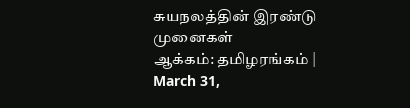சுயநலத்தின் இரண்டு முனைகள்
ஆக்கம்: தமிழரங்கம் | March 31,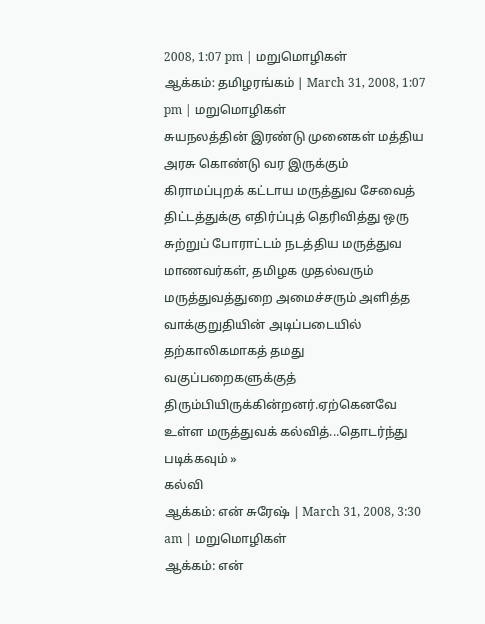2008, 1:07 pm | மறுமொழிகள்
ஆக்கம்: தமிழரங்கம் | March 31, 2008, 1:07 pm | மறுமொழிகள்
சுயநலத்தின் இரண்டு முனைகள் மத்திய அரசு கொண்டு வர இருக்கும் கிராமப்புறக் கட்டாய மருத்துவ சேவைத் திட்டத்துக்கு எதிர்ப்புத் தெரிவித்து ஒரு சுற்றுப் போராட்டம் நடத்திய மருத்துவ மாணவர்கள், தமிழக முதல்வரும் மருத்துவத்துறை அமைச்சரும் அளித்த வாக்குறுதியின் அடிப்படையில் தற்காலிகமாகத் தமது வகுப்பறைகளுக்குத் திரும்பியிருக்கின்றனர்.ஏற்கெனவே உள்ள மருத்துவக் கல்வித்...தொடர்ந்து படிக்கவும் »
கல்வி
ஆக்கம்: என் சுரேஷ் | March 31, 2008, 3:30 am | மறுமொழிகள்
ஆக்கம்: என்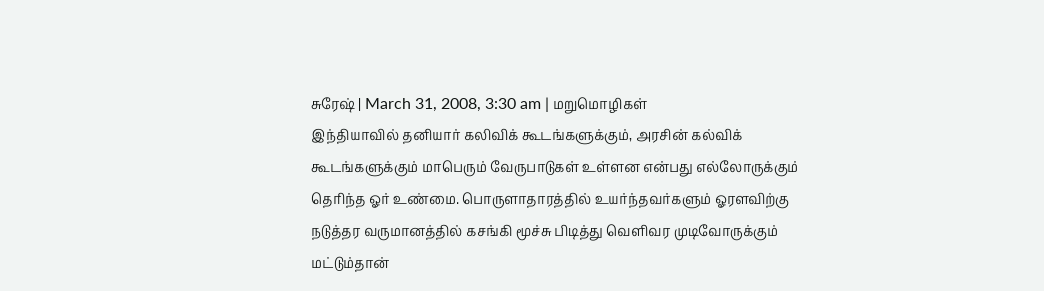சுரேஷ் | March 31, 2008, 3:30 am | மறுமொழிகள்
இந்தியாவில் தனியார் கலிவிக் கூடங்களுக்கும், அரசின் கல்விக் கூடங்களுக்கும் மாபெரும் வேருபாடுகள் உள்ளன என்பது எல்லோருக்கும் தெரிந்த ஓர் உண்மை. பொருளாதாரத்தில் உயர்ந்தவர்களும் ஓரளவிற்கு நடுத்தர வருமானத்தில் கசங்கி மூச்சு பிடித்து வெளிவர முடிவோருக்கும் மட்டும்தான்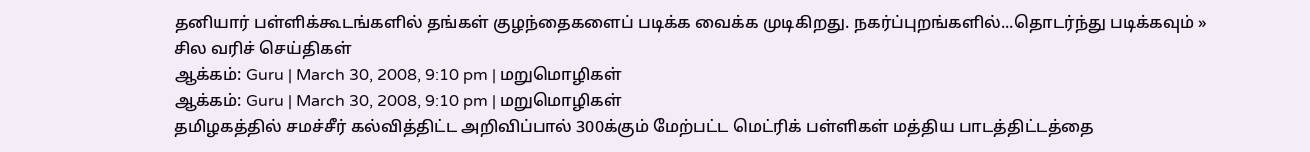தனியார் பள்ளிக்கூடங்களில் தங்கள் குழந்தைகளைப் படிக்க வைக்க முடிகிறது. நகர்ப்புறங்களில்...தொடர்ந்து படிக்கவும் »
சில வரிச் செய்திகள்
ஆக்கம்: Guru | March 30, 2008, 9:10 pm | மறுமொழிகள்
ஆக்கம்: Guru | March 30, 2008, 9:10 pm | மறுமொழிகள்
தமிழகத்தில் சமச்சீர் கல்வித்திட்ட அறிவிப்பால் 300க்கும் மேற்பட்ட மெட்ரிக் பள்ளிகள் மத்திய பாடத்திட்டத்தை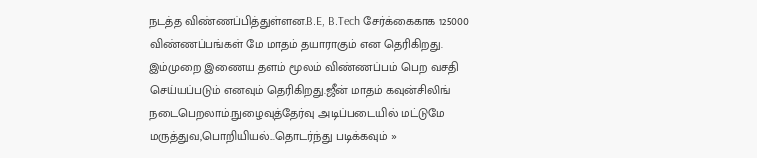நடத்த விண்ணப்பித்துள்ளன.B.E, B.Tech சேர்க்கைகாக 125000 விண்ணப்பங்கள் மே மாதம் தயாராகும் என தெரிகிறது. இம்முறை இணைய தளம் மூலம் விண்ணப்பம் பெற வசதி செய்யப்படும் எனவும் தெரிகிறது.ஜீன் மாதம் கவுன்சிலிங் நடைபெறலாம்.நுழைவுத்தேர்வு அடிப்படையில் மட்டுமே மருத்துவ,பொறியியல்...தொடர்ந்து படிக்கவும் »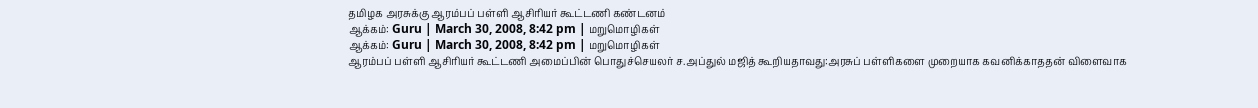தமிழக அரசுக்கு ஆரம்பப் பள்ளி ஆசிரியர் கூட்டணி கண்டனம்
ஆக்கம்: Guru | March 30, 2008, 8:42 pm | மறுமொழிகள்
ஆக்கம்: Guru | March 30, 2008, 8:42 pm | மறுமொழிகள்
ஆரம்பப் பள்ளி ஆசிரியர் கூட்டணி அமைப்பின் பொதுச்செயலர் ச.அப்துல் மஜித் கூறியதாவது:அரசுப் பள்ளிகளை முறையாக கவனிக்காததன் விளைவாக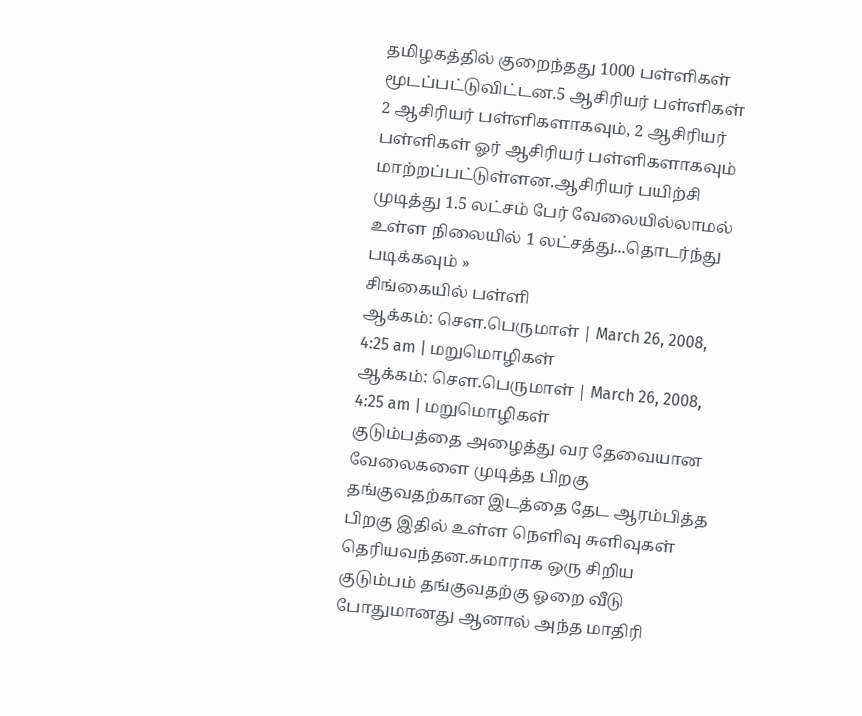தமிழகத்தில் குறைந்தது 1000 பள்ளிகள் மூடப்பட்டுவிட்டன.5 ஆசிரியர் பள்ளிகள் 2 ஆசிரியர் பள்ளிகளாகவும், 2 ஆசிரியர் பள்ளிகள் ஓர் ஆசிரியர் பள்ளிகளாகவும் மாற்றப்பட்டுள்ளன.ஆசிரியர் பயிற்சி முடித்து 1.5 லட்சம் பேர் வேலையில்லாமல் உள்ள நிலையில் 1 லட்சத்து...தொடர்ந்து படிக்கவும் »
சிங்கையில் பள்ளி
ஆக்கம்: சௌ.பெருமாள் | March 26, 2008, 4:25 am | மறுமொழிகள்
ஆக்கம்: சௌ.பெருமாள் | March 26, 2008, 4:25 am | மறுமொழிகள்
குடும்பத்தை அழைத்து வர தேவையான வேலைகளை முடித்த பிறகு தங்குவதற்கான இடத்தை தேட ஆரம்பித்த பிறகு இதில் உள்ள நெளிவு சுளிவுகள் தெரியவந்தன.சுமாராக ஒரு சிறிய குடும்பம் தங்குவதற்கு ஓறை வீடு போதுமானது ஆனால் அந்த மாதிரி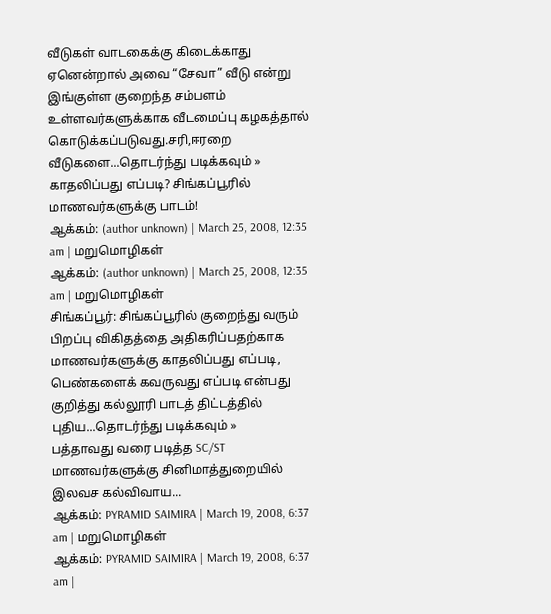வீடுகள் வாடகைக்கு கிடைக்காது ஏனென்றால் அவை “சேவா” வீடு என்று இங்குள்ள குறைந்த சம்பளம் உள்ளவர்களுக்காக வீடமைப்பு கழகத்தால் கொடுக்கப்படுவது.சரி,ஈரறை வீடுகளை...தொடர்ந்து படிக்கவும் »
காதலிப்பது எப்படி? சிங்கப்பூரில் மாணவர்களுக்கு பாடம்!
ஆக்கம்: (author unknown) | March 25, 2008, 12:35 am | மறுமொழிகள்
ஆக்கம்: (author unknown) | March 25, 2008, 12:35 am | மறுமொழிகள்
சிங்கப்பூர்: சிங்கப்பூரில் குறைந்து வரும் பிறப்பு விகிதத்தை அதிகரிப்பதற்காக மாணவர்களுக்கு காதலிப்பது எப்படி, பெண்களைக் கவருவது எப்படி என்பது குறித்து கல்லூரி பாடத் திட்டத்தில் புதிய...தொடர்ந்து படிக்கவும் »
பத்தாவது வரை படித்த SC/ST மாணவர்களுக்கு சினிமாத்துறையில் இலவச கல்விவாய...
ஆக்கம்: PYRAMID SAIMIRA | March 19, 2008, 6:37 am | மறுமொழிகள்
ஆக்கம்: PYRAMID SAIMIRA | March 19, 2008, 6:37 am |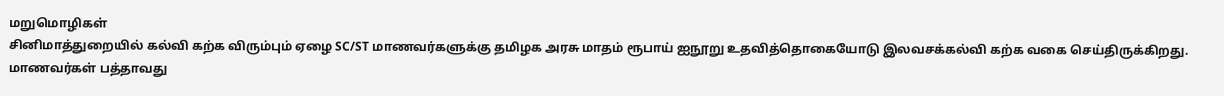மறுமொழிகள்
சினிமாத்துறையில் கல்வி கற்க விரும்பும் ஏழை SC/ST மாணவர்களுக்கு தமிழக அரசு மாதம் ரூபாய் ஐநூறு உதவித்தொகையோடு இலவசக்கல்வி கற்க வகை செய்திருக்கிறது. மாணவர்கள் பத்தாவது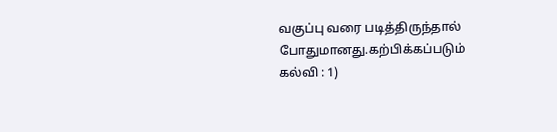வகுப்பு வரை படித்திருந்தால் போதுமானது.கற்பிக்கப்படும் கல்வி : 1)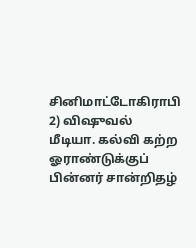சினிமாட்டோகிராபி 2) விஷுவல் மீடியா. கல்வி கற்ற ஓராண்டுக்குப் பின்னர் சான்றிதழ்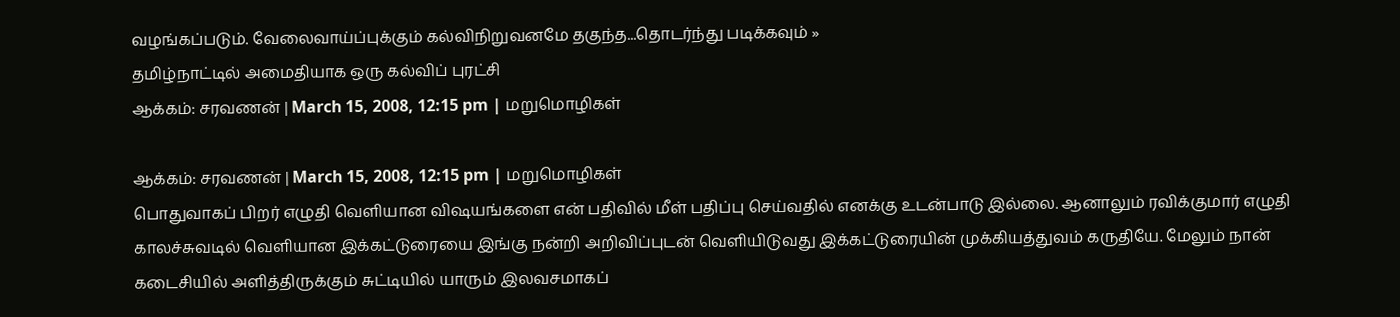வழங்கப்படும். வேலைவாய்ப்புக்கும் கல்விநிறுவனமே தகுந்த...தொடர்ந்து படிக்கவும் »
தமிழ்நாட்டில் அமைதியாக ஒரு கல்விப் புரட்சி
ஆக்கம்: சரவணன் | March 15, 2008, 12:15 pm | மறுமொழிகள்

ஆக்கம்: சரவணன் | March 15, 2008, 12:15 pm | மறுமொழிகள்
பொதுவாகப் பிறர் எழுதி வெளியான விஷயங்களை என் பதிவில் மீள் பதிப்பு செய்வதில் எனக்கு உடன்பாடு இல்லை. ஆனாலும் ரவிக்குமார் எழுதி காலச்சுவடில் வெளியான இக்கட்டுரையை இங்கு நன்றி அறிவிப்புடன் வெளியிடுவது இக்கட்டுரையின் முக்கியத்துவம் கருதியே. மேலும் நான் கடைசியில் அளித்திருக்கும் சுட்டியில் யாரும் இலவசமாகப்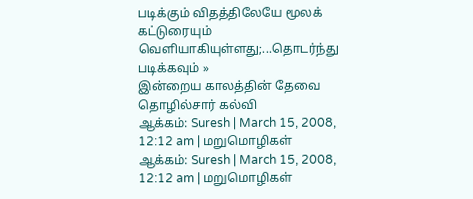படிக்கும் விதத்திலேயே மூலக் கட்டுரையும் வெளியாகியுள்ளது;...தொடர்ந்து படிக்கவும் »
இன்றைய காலத்தின் தேவை தொழில்சார் கல்வி
ஆக்கம்: Suresh | March 15, 2008, 12:12 am | மறுமொழிகள்
ஆக்கம்: Suresh | March 15, 2008, 12:12 am | மறுமொழிகள்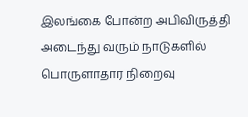இலங்கை போன்ற அபிவிருத்தி அடைந்து வரும் நாடுகளில் பொருளாதார நிறைவு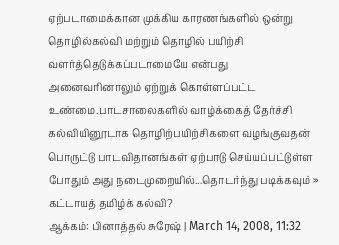ஏற்படாமைக்கான முக்கிய காரணங்களில் ஒன்று தொழில்கல்வி மற்றும் தொழில் பயிற்சி வளர்த்தெடுக்கப்படாமையே என்பது அனைவரினாலும் ஏற்றுக் கொள்ளப்பட்ட உண்மை.பாடசாலைகளில் வாழ்க்கைத் தேர்ச்சி கல்வியினூடாக தொழிற்பயிற்சிகளை வழங்குவதன் பொருட்டு பாடவிதானங்கள் ஏற்பாடு செய்யப்பட்டுள்ள போதும் அது நடைமுறையில்...தொடர்ந்து படிக்கவும் »
கட்டாயத் தமிழ்க் கல்வி?
ஆக்கம்: பினாத்தல் சுரேஷ் | March 14, 2008, 11:32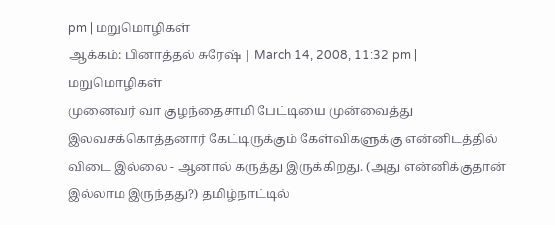pm | மறுமொழிகள்
ஆக்கம்: பினாத்தல் சுரேஷ் | March 14, 2008, 11:32 pm | மறுமொழிகள்
முனைவர் வா குழந்தைசாமி பேட்டியை முன்வைத்து இலவசக்கொத்தனார் கேட்டிருக்கும் கேள்விகளுக்கு என்னிடத்தில் விடை இல்லை - ஆனால் கருத்து இருக்கிறது. (அது என்னிக்குதான் இல்லாம இருந்தது?) தமிழ்நாட்டில்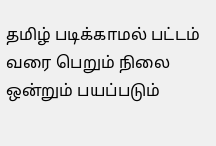தமிழ் படிக்காமல் பட்டம் வரை பெறும் நிலை ஒன்றும் பயப்படும்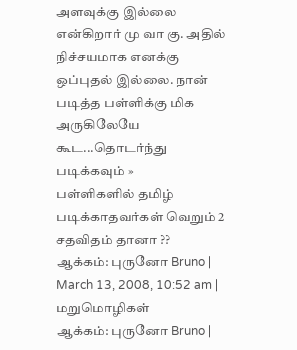அளவுக்கு இல்லை என்கிறார் மு வா கு. அதில் நிச்சயமாக எனக்கு ஒப்புதல் இல்லை. நான் படித்த பள்ளிக்கு மிக அருகிலேயே கூட...தொடர்ந்து படிக்கவும் »
பள்ளிகளில் தமிழ் படிக்காதவர்கள் வெறும் 2 சதவிதம் தானா ??
ஆக்கம்: புருனோ Bruno | March 13, 2008, 10:52 am | மறுமொழிகள்
ஆக்கம்: புருனோ Bruno |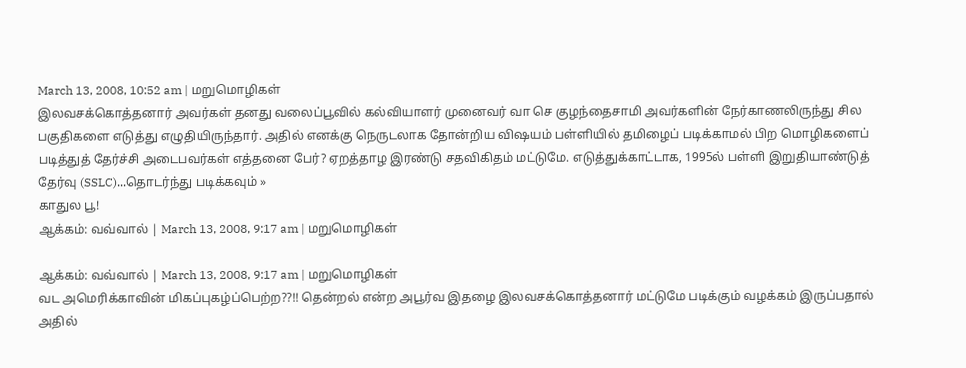March 13, 2008, 10:52 am | மறுமொழிகள்
இலவசக்கொத்தனார் அவர்கள் தனது வலைப்பூவில் கல்வியாளர் முனைவர் வா செ குழந்தைசாமி அவர்களின் நேர்காணலிருந்து சில பகுதிகளை எடுத்து எழுதியிருந்தார். அதில் எனக்கு நெருடலாக தோன்றிய விஷயம் பள்ளியில் தமிழைப் படிக்காமல் பிற மொழிகளைப் படித்துத் தேர்ச்சி அடைபவர்கள் எத்தனை பேர்? ஏறத்தாழ இரண்டு சதவிகிதம் மட்டுமே. எடுத்துக்காட்டாக, 1995ல் பள்ளி இறுதியாண்டுத் தேர்வு (SSLC)...தொடர்ந்து படிக்கவும் »
காதுல பூ!
ஆக்கம்: வவ்வால் | March 13, 2008, 9:17 am | மறுமொழிகள்

ஆக்கம்: வவ்வால் | March 13, 2008, 9:17 am | மறுமொழிகள்
வட அமெரிக்காவின் மிகப்புகழ்ப்பெற்ற??!! தென்றல் என்ற அபூர்வ இதழை இலவசக்கொத்தனார் மட்டுமே படிக்கும் வழக்கம் இருப்பதால் அதில்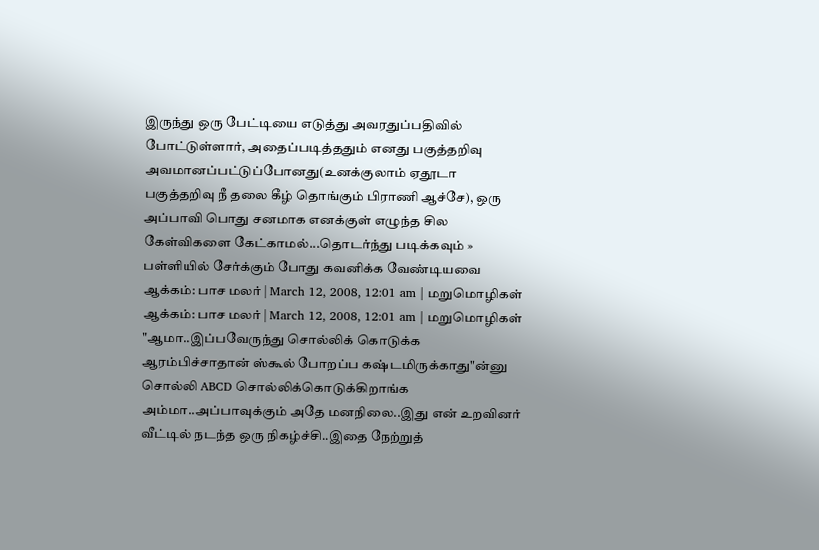இருந்து ஒரு பேட்டியை எடுத்து அவரதுப்பதிவில் போட்டுள்ளார், அதைப்படித்ததும் எனது பகுத்தறிவு அவமானப்பட்டுப்போனது(உனக்குலாம் ஏதூடா பகுத்தறிவு நீ தலை கீழ் தொங்கும் பிராணி ஆச்சே), ஒரு அப்பாவி பொது சனமாக எனக்குள் எழுந்த சில கேள்விகளை கேட்காமல்...தொடர்ந்து படிக்கவும் »
பள்ளியில் சேர்க்கும் போது கவனிக்க வேண்டியவை
ஆக்கம்: பாச மலர் | March 12, 2008, 12:01 am | மறுமொழிகள்
ஆக்கம்: பாச மலர் | March 12, 2008, 12:01 am | மறுமொழிகள்
"ஆமா..இப்பவேருந்து சொல்லிக் கொடுக்க ஆரம்பிச்சாதான் ஸ்கூல் போறப்ப கஷ்டமிருக்காது"ன்னு சொல்லி ABCD சொல்லிக்கொடுக்கிறாங்க அம்மா..அப்பாவுக்கும் அதே மனநிலை..இது என் உறவினர் வீட்டில் நடந்த ஒரு நிகழ்ச்சி..இதை நேற்றுத்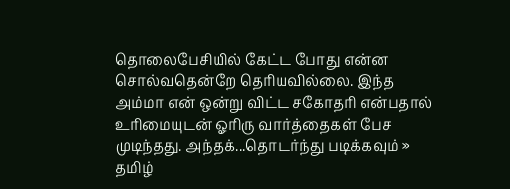தொலைபேசியில் கேட்ட போது என்ன சொல்வதென்றே தெரியவில்லை. இந்த அம்மா என் ஒன்று விட்ட சகோதரி என்பதால் உரிமையுடன் ஓரிரு வார்த்தைகள் பேச முடிந்தது. அந்தக்...தொடர்ந்து படிக்கவும் »
தமிழ்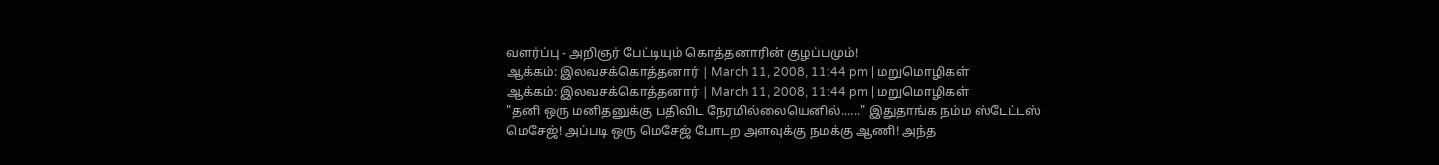வளர்ப்பு - அறிஞர் பேட்டியும் கொத்தனாரின் குழப்பமும்!
ஆக்கம்: இலவசக்கொத்தனார் | March 11, 2008, 11:44 pm | மறுமொழிகள்
ஆக்கம்: இலவசக்கொத்தனார் | March 11, 2008, 11:44 pm | மறுமொழிகள்
"தனி ஒரு மனிதனுக்கு பதிவிட நேரமில்லையெனில்......" இதுதாங்க நம்ம ஸ்டேட்டஸ் மெசேஜ்! அப்படி ஒரு மெசேஜ் போடற அளவுக்கு நமக்கு ஆணி! அந்த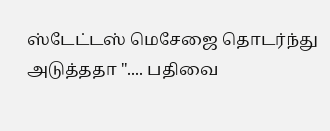ஸ்டேட்டஸ் மெசேஜை தொடர்ந்து அடுத்ததா ".... பதிவை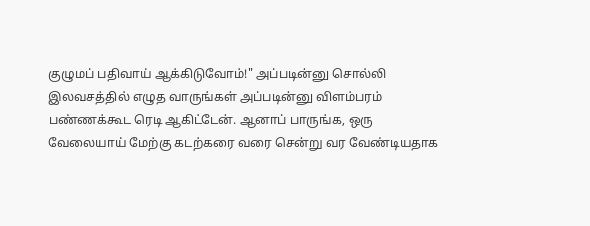குழுமப் பதிவாய் ஆக்கிடுவோம்!" அப்படின்னு சொல்லி இலவசத்தில் எழுத வாருங்கள் அப்படின்னு விளம்பரம் பண்ணக்கூட ரெடி ஆகிட்டேன். ஆனாப் பாருங்க, ஒரு வேலையாய் மேற்கு கடற்கரை வரை சென்று வர வேண்டியதாக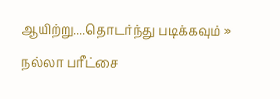ஆயிற்று....தொடர்ந்து படிக்கவும் »
நல்லா பரீட்சை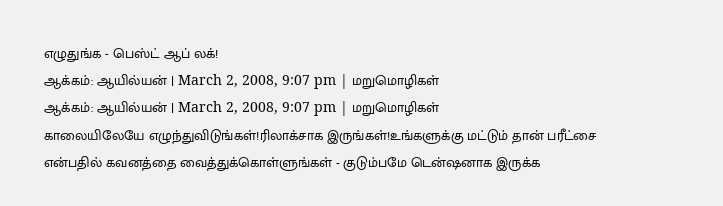எழுதுங்க - பெஸ்ட் ஆப் லக்!
ஆக்கம்: ஆயில்யன் | March 2, 2008, 9:07 pm | மறுமொழிகள்
ஆக்கம்: ஆயில்யன் | March 2, 2008, 9:07 pm | மறுமொழிகள்
காலையிலேயே எழுந்துவிடுங்கள்!ரிலாக்சாக இருங்கள்!உங்களுக்கு மட்டும் தான் பரீட்சை என்பதில் கவனத்தை வைத்துக்கொள்ளுங்கள் - குடும்பமே டென்ஷனாக இருக்க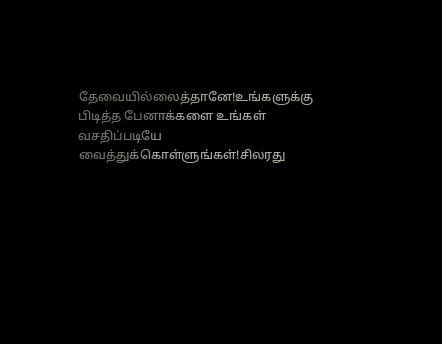தேவையில்லைத்தானே!உங்களுக்கு பிடித்த பேனாக்களை உங்கள் வசதிப்படியே வைத்துக்கொள்ளுங்கள்!சிலரது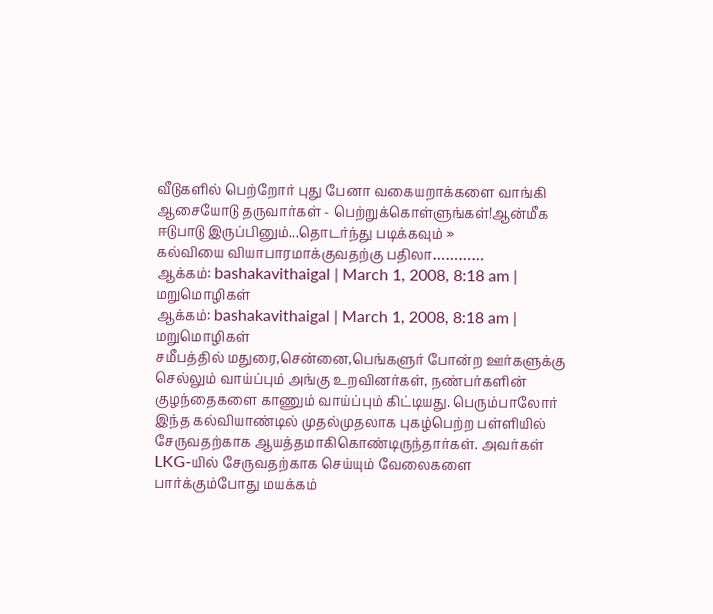வீடுகளில் பெற்றோர் புது பேனா வகையறாக்களை வாங்கி ஆசையோடு தருவார்கள் - பெற்றுக்கொள்ளுங்கள்!ஆன்மீக ஈடுபாடு இருப்பினும்...தொடர்ந்து படிக்கவும் »
கல்வியை வியாபாரமாக்குவதற்கு பதிலா…………
ஆக்கம்: bashakavithaigal | March 1, 2008, 8:18 am | மறுமொழிகள்
ஆக்கம்: bashakavithaigal | March 1, 2008, 8:18 am | மறுமொழிகள்
சமீபத்தில் மதுரை,சென்னை,பெங்களுர் போன்ற ஊர்களுக்கு செல்லும் வாய்ப்பும் அங்கு உறவினர்கள், நண்பர்களின் குழந்தைகளை காணும் வாய்ப்பும் கிட்டியது. பெரும்பாலோர் இந்த கல்வியாண்டில் முதல்முதலாக புகழ்பெற்ற பள்ளியில் சேருவதற்காக ஆயத்தமாகிகொண்டிருந்தார்கள். அவர்கள் LKG-யில் சேருவதற்காக செய்யும் வேலைகளை பார்க்கும்போது மயக்கம்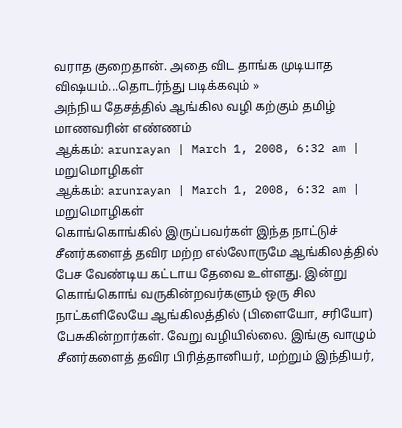வராத குறைதான். அதை விட தாங்க முடியாத விஷயம்...தொடர்ந்து படிக்கவும் »
அந்நிய தேசத்தில் ஆங்கில வழி கற்கும் தமிழ் மாணவரின் எண்ணம்
ஆக்கம்: arunrayan | March 1, 2008, 6:32 am | மறுமொழிகள்
ஆக்கம்: arunrayan | March 1, 2008, 6:32 am | மறுமொழிகள்
கொங்கொங்கில் இருப்பவர்கள் இந்த நாட்டுச் சீனர்களைத் தவிர மற்ற எல்லோருமே ஆங்கிலத்தில் பேச வேண்டிய கட்டாய தேவை உள்ளது. இன்று கொங்கொங் வருகின்றவர்களும் ஒரு சில நாட்களிலேயே ஆங்கிலத்தில் (பிளையோ, சரியோ) பேசுகின்றார்கள். வேறு வழியில்லை. இங்கு வாழும் சீனர்களைத் தவிர பிரித்தானியர், மற்றும் இந்தியர்,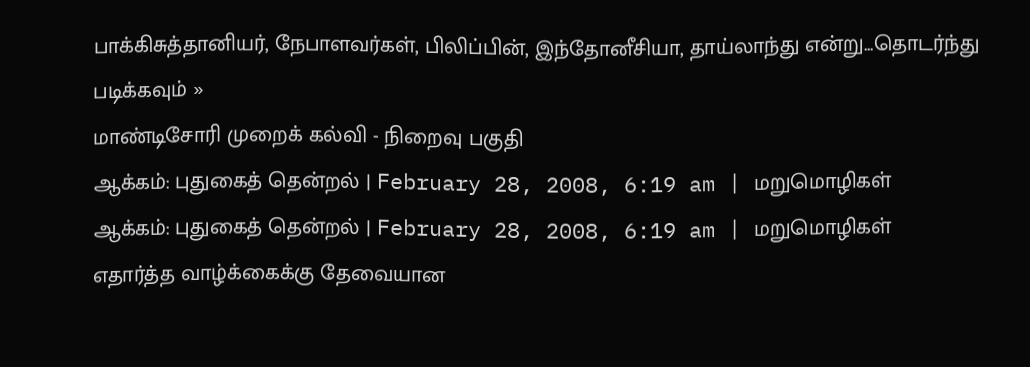பாக்கிசுத்தானியர், நேபாளவர்கள், பிலிப்பின், இந்தோனீசியா, தாய்லாந்து என்று...தொடர்ந்து படிக்கவும் »
மாண்டிசோரி முறைக் கல்வி - நிறைவு பகுதி
ஆக்கம்: புதுகைத் தென்றல் | February 28, 2008, 6:19 am | மறுமொழிகள்
ஆக்கம்: புதுகைத் தென்றல் | February 28, 2008, 6:19 am | மறுமொழிகள்
எதார்த்த வாழ்க்கைக்கு தேவையான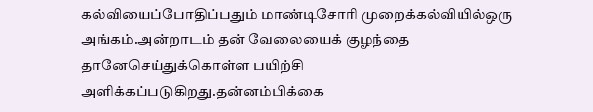கல்வியைப்போதிப்பதும் மாண்டிசோரி முறைக்கல்வியில்ஒரு அங்கம்.அன்றாடம் தன் வேலையைக் குழந்தை தானேசெய்துக்கொள்ள பயிற்சி அளிக்கப்படுகிறது.தன்னம்பிக்கை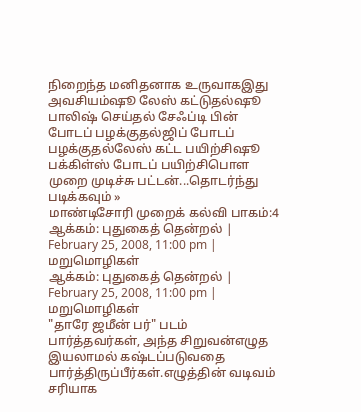நிறைந்த மனிதனாக உருவாகஇது அவசியம்ஷூ லேஸ் கட்டுதல்ஷூ பாலிஷ் செய்தல் சேஃப்டி பின் போடப் பழக்குதல்ஜிப் போடப் பழக்குதல்லேஸ் கட்ட பயிற்சிஷூ பக்கிள்ஸ் போடப் பயிற்சிபொள முறை முடிச்சு பட்டன்...தொடர்ந்து படிக்கவும் »
மாண்டிசோரி முறைக் கல்வி பாகம்:4
ஆக்கம்: புதுகைத் தென்றல் | February 25, 2008, 11:00 pm | மறுமொழிகள்
ஆக்கம்: புதுகைத் தென்றல் | February 25, 2008, 11:00 pm | மறுமொழிகள்
"தாரே ஜமீன் பர்" படம் பார்த்தவர்கள், அந்த சிறுவன்எழுத இயலாமல் கஷ்டப்படுவதை பார்த்திருப்பீர்கள்.எழுத்தின் வடிவம் சரியாக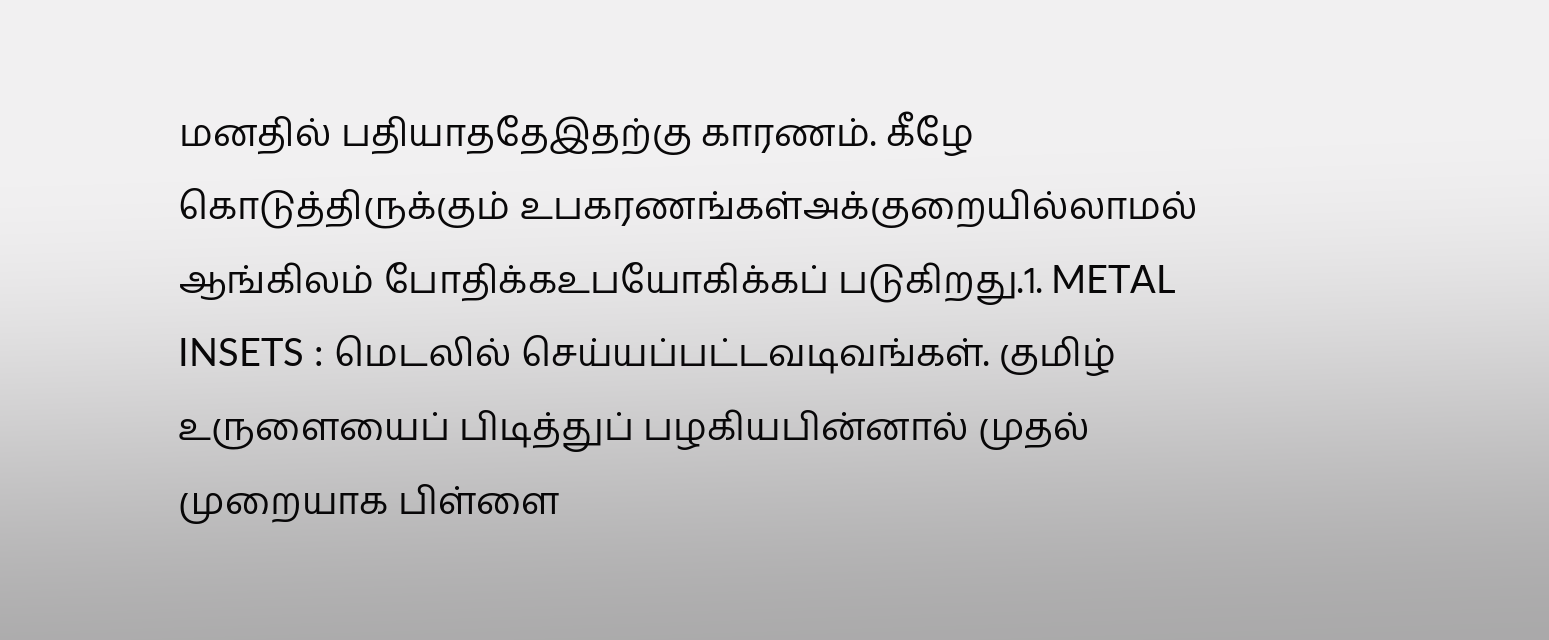மனதில் பதியாததேஇதற்கு காரணம். கீழே கொடுத்திருக்கும் உபகரணங்கள்அக்குறையில்லாமல் ஆங்கிலம் போதிக்கஉபயோகிக்கப் படுகிறது.1. METAL INSETS : மெடலில் செய்யப்பட்டவடிவங்கள். குமிழ் உருளையைப் பிடித்துப் பழகியபின்னால் முதல் முறையாக பிள்ளை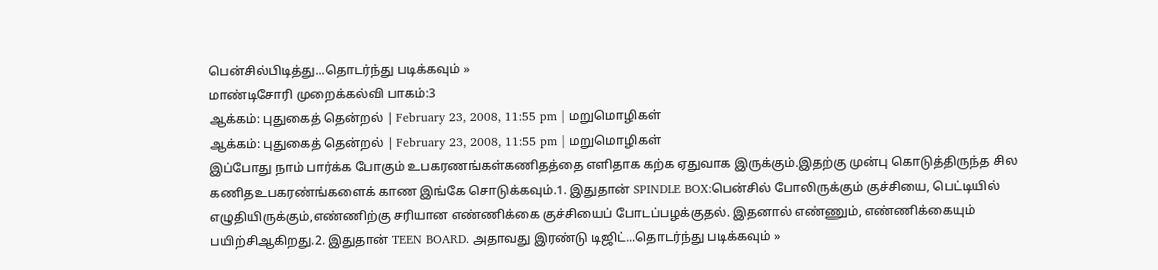பென்சில்பிடித்து...தொடர்ந்து படிக்கவும் »
மாண்டிசோரி முறைக்கல்வி பாகம்:3
ஆக்கம்: புதுகைத் தென்றல் | February 23, 2008, 11:55 pm | மறுமொழிகள்
ஆக்கம்: புதுகைத் தென்றல் | February 23, 2008, 11:55 pm | மறுமொழிகள்
இப்போது நாம் பார்க்க போகும் உபகரணங்கள்கணிதத்தை எளிதாக கற்க ஏதுவாக இருக்கும்.இதற்கு முன்பு கொடுத்திருந்த சில கணிதஉபகரண்ங்களைக் காண இங்கே சொடுக்கவும்.1. இதுதான் SPINDLE BOX:பென்சில் போலிருக்கும் குச்சியை, பெட்டியில் எழுதியிருக்கும்,எண்ணிற்கு சரியான எண்ணிக்கை குச்சியைப் போடப்பழக்குதல். இதனால் எண்ணும், எண்ணிக்கையும் பயிற்சிஆகிறது.2. இதுதான் TEEN BOARD. அதாவது இரண்டு டிஜிட்...தொடர்ந்து படிக்கவும் »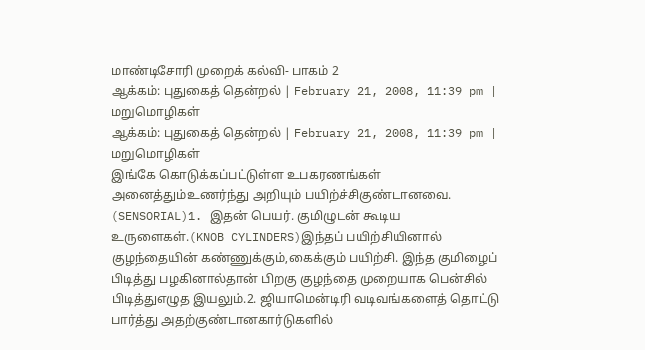மாண்டிசோரி முறைக் கல்வி- பாகம் 2
ஆக்கம்: புதுகைத் தென்றல் | February 21, 2008, 11:39 pm | மறுமொழிகள்
ஆக்கம்: புதுகைத் தென்றல் | February 21, 2008, 11:39 pm | மறுமொழிகள்
இங்கே கொடுக்கப்பட்டுள்ள உபகரணங்கள் அனைத்தும்உணர்ந்து அறியும் பயிற்ச்சிகுண்டானவை. (SENSORIAL)1. இதன் பெயர். குமிழுடன் கூடிய உருளைகள்.(KNOB CYLINDERS)இந்தப் பயிற்சியினால் குழந்தையின் கண்ணுக்கும்,கைக்கும் பயிற்சி. இந்த குமிழைப் பிடித்து பழகினால்தான் பிறகு குழந்தை முறையாக பென்சில் பிடித்துஎழுத இயலும்.2. ஜியாமென்டிரி வடிவங்களைத் தொட்டு பார்த்து அதற்குண்டானகார்டுகளில்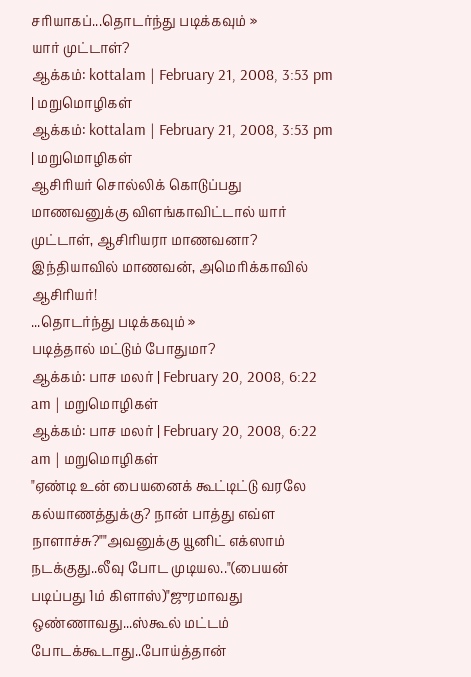சரியாகப்...தொடர்ந்து படிக்கவும் »
யார் முட்டாள்?
ஆக்கம்: kottalam | February 21, 2008, 3:53 pm | மறுமொழிகள்
ஆக்கம்: kottalam | February 21, 2008, 3:53 pm | மறுமொழிகள்
ஆசிரியர் சொல்லிக் கொடுப்பது மாணவனுக்கு விளங்காவிட்டால் யார் முட்டாள், ஆசிரியரா மாணவனா?
இந்தியாவில் மாணவன், அமெரிக்காவில் ஆசிரியர்!
...தொடர்ந்து படிக்கவும் »
படித்தால் மட்டும் போதுமா?
ஆக்கம்: பாச மலர் | February 20, 2008, 6:22 am | மறுமொழிகள்
ஆக்கம்: பாச மலர் | February 20, 2008, 6:22 am | மறுமொழிகள்
"ஏண்டி உன் பையனைக் கூட்டிட்டு வரலே கல்யாணத்துக்கு? நான் பாத்து எவ்ள நாளாச்சு?""அவனுக்கு யூனிட் எக்ஸாம் நடக்குது..லீவு போட முடியல.."(பையன் படிப்பது 1ம் கிளாஸ்)"ஜுரமாவது ஒண்ணாவது...ஸ்கூல் மட்டம் போடக்கூடாது..போய்த்தான்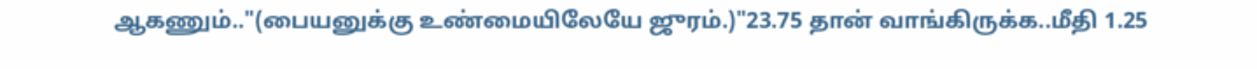ஆகணும்.."(பையனுக்கு உண்மையிலேயே ஜுரம்.)"23.75 தான் வாங்கிருக்க..மீதி 1.25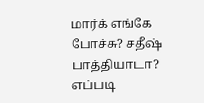மார்க் எங்கே போச்சு? சதீஷ் பாத்தியாடா? எப்படி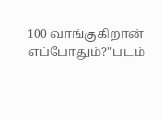100 வாங்குகிறான் எப்போதும்?"படம்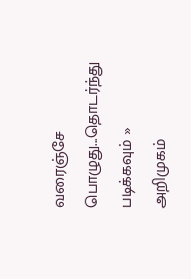வரைஞ்சே பொழுது...தொடர்ந்து படிக்கவும் »
அறிமுகம்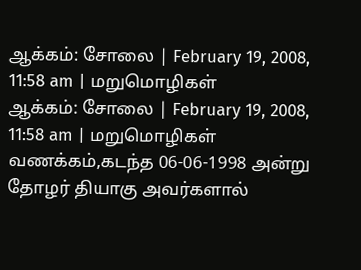ஆக்கம்: சோலை | February 19, 2008, 11:58 am | மறுமொழிகள்
ஆக்கம்: சோலை | February 19, 2008, 11:58 am | மறுமொழிகள்
வணக்கம்,கடந்த 06-06-1998 அன்று தோழர் தியாகு அவர்களால்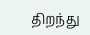திறந்து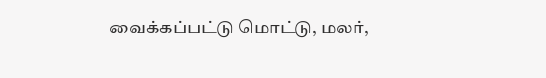வைக்கப்பட்டு மொட்டு, மலர்,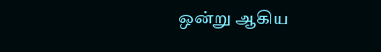ஒன்று ஆகிய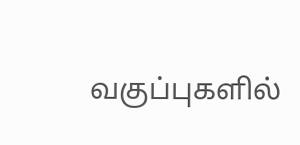வகுப்புகளில்